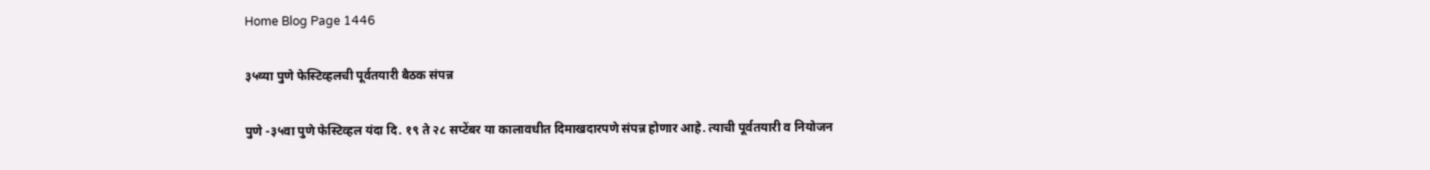Home Blog Page 1446

३५व्या पुणे फेस्टिव्हलची पूर्वतयारी बैठक संपन्न

पुणे -३५वा पुणे फेस्टिव्हल यंदा दि. १९ ते २८ सप्टेंबर या कालावधीत दिमाखदारपणे संपन्न होणार आहे. त्याची पूर्वतयारी व नियोजन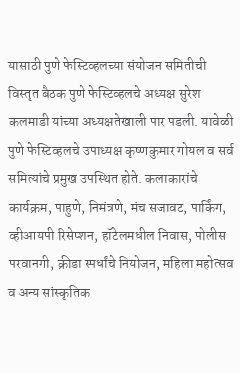यासाठी पुणे फेस्टिव्हलच्या संयोजन समितीची विस्तृत बैठक पुणे फेस्टिव्हलचे अध्यक्ष सुरेश कलमाडी यांच्या अध्यक्षतेखाली पार पडली. यावेळी पुणे फेस्टिव्हलचे उपाध्यक्ष कृष्णकुमार गोयल व सर्व समित्यांचे प्रमुख उपस्थित होते. कलाकारांचे कार्यक्रम, पाहुणे, निमंत्रणे, मंच सजावट, पार्किंग, व्हीआयपी रिसेप्शन, हॉटेलमधील निवास, पोलीस परवानगी, क्रीडा स्पर्धांचे नियोजन, महिला महोत्सव व अन्य सांस्कृतिक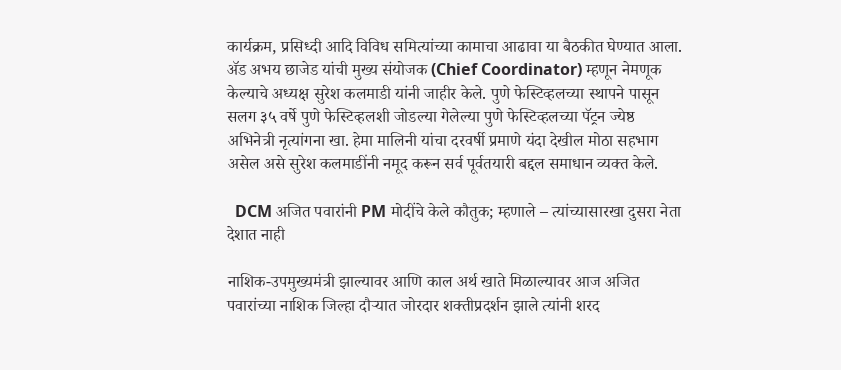कार्यक्रम, प्रसिध्दी आदि विविध समित्यांच्या कामाचा आढावा या बैठकीत घेण्यात आला. ॲड अभय छाजेड यांची मुख्य संयोजक (Chief Coordinator) म्हणून नेमणूक केल्याचे अध्यक्ष सुरेश कलमाडी यांनी जाहीर केले. पुणे फेस्टिव्हलच्या स्थापने पासून सलग ३५ वर्षे पुणे फेस्टिव्हलशी जोडल्या गेलेल्या पुणे फेस्टिव्हलच्या पॅट्रन ज्येष्ठ अभिनेत्री नृत्यांगना खा. हेमा मालिनी यांचा दरवर्षी प्रमाणे यंदा देखील मोठा सहभाग असेल असे सुरेश कलमाडींनी नमूद करून सर्व पूर्वतयारी बद्दल समाधान व्यक्त केले.

  DCM अजित पवारांनी PM मोदींचे केले कौतुक; म्हणाले – त्यांच्यासारखा दुसरा नेता देशात नाही

नाशिक-उपमुख्यमंत्री झाल्यावर आणि काल अर्थ खाते मिळाल्यावर आज अजित पवारांच्या नाशिक जिल्हा दौऱ्यात जोरदार शक्तीप्रदर्शन झाले त्यांनी शरद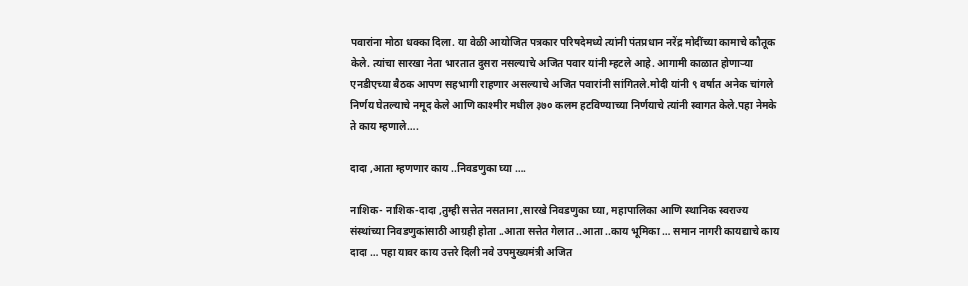पवारांना मोठा धक्का दिला. या वेळी आयोजित पत्रकार परिषदेमध्ये त्यांनी पंतप्रधान नरेंद्र मोदींच्या कामाचे कौतूक केले. त्यांचा सारखा नेता भारतात दुसरा नसल्याचे अजित पवार यांनी म्हटले आहे. आगामी काळात होणाऱ्या एनडीएच्या बैठक आपण सहभागी राहणार असल्याचे अजित पवारांनी सांगितले.मोदी यांनी ९ वर्षात अनेक चांगले निर्णय घेतल्याचे नमूद केले आणि काश्मीर मधील ३७० कलम हटविण्याच्या निर्णयाचे त्यांनी स्वागत केले.पहा नेमके ते काय म्हणाले….

दादा ,आता म्हणणार काय ..निवडणुका घ्या ….

नाशिक- नाशिक-दादा ,तुम्ही सत्तेत नसताना ,सारखे निवडणुका घ्या, महापालिका आणि स्थानिक स्वराज्य संस्थांच्या निवडणुकांसाठी आग्रही होता ..आता सत्तेत गेलात ..आता ..काय भूमिका … समान नागरी कायद्याचे काय दादा … पहा यावर काय उत्तरे दिली नवे उपमुख्यमंत्री अजित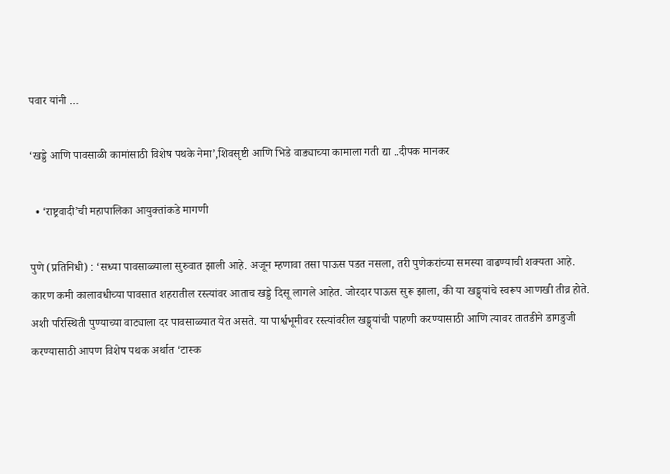पवार यांनी …

‘खड्डे आणि पावसाळी कामांसाठी विशेष पथके नेमा’,शिवसृष्टी आणि भिडे वाड्याच्या कामाला गती द्या ..दीपक मानकर

  • ‘राष्ट्रवादी’ची महापालिका आयुक्तांकडे मागणी

पुणे (प्रतिनिधी) : ‘सध्या पावसाळ्याला सुरुवात झाली आहे. अजून म्हणावा तसा पाऊस पडत नसला, तरी पुणेकरांच्या समस्या वाढण्याची शक्यता आहे. कारण कमी कालावधीच्या पावसात शहरातील रस्त्यांवर आताच खड्डे दिसू लागले आहेत. जोरदार पाऊस सुरू झाला, की या खड्ड्यांचे स्वरूप आणखी तीव्र होते. अशी परिस्थिती पुण्याच्या वाट्याला दर पावसाळ्यात येत असते. या पार्श्वभूमीवर रस्त्यांवरील खड्ड्यांची पाहणी करण्यासाठी आणि त्यावर तातडीने डागडुजी करण्यासाठी आपण विशेष पथक अर्थात ‘टास्क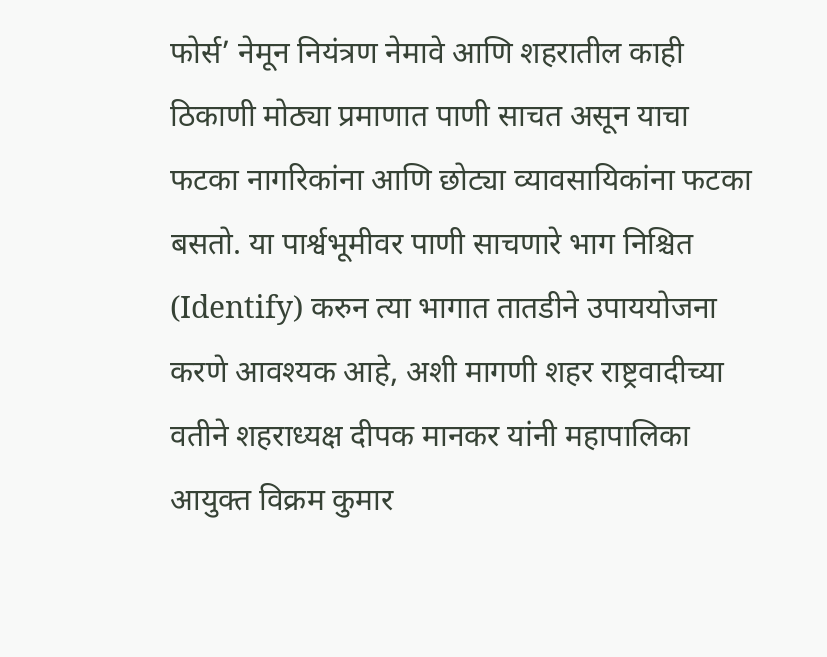फोर्स’ नेमून नियंत्रण नेमावे आणि शहरातील काही ठिकाणी मोठ्या प्रमाणात पाणी साचत असून याचा फटका नागरिकांना आणि छोट्या व्यावसायिकांना फटका बसतो. या पार्श्वभूमीवर पाणी साचणारे भाग निश्चित (Identify) करुन त्या भागात तातडीने उपाययोजना करणे आवश्यक आहे, अशी मागणी शहर राष्ट्रवादीच्या वतीने शहराध्यक्ष दीपक मानकर यांनी महापालिका आयुक्त विक्रम कुमार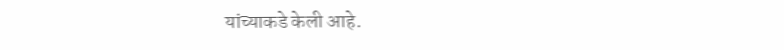यांच्याकडे केली आहे.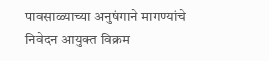पावसाळ्याच्या अनुषंगाने मागण्यांचे निवेदन आयुक्त विक्रम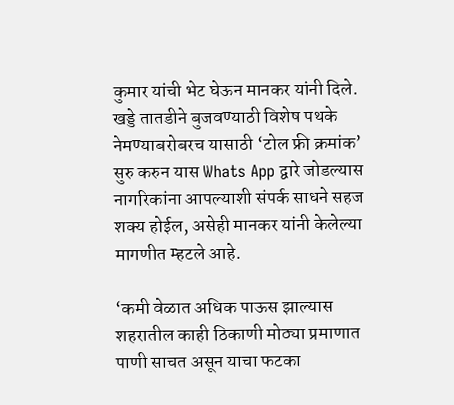कुमार यांची भेट घेऊन मानकर यांनी दिले. खड्डे तातडीने बुजवण्याठी विशेष पथके नेमण्याबरोबरच यासाठी ‘टोल फ्री क्रमांक’ सुरु करुन यास Whats App द्वारे जोडल्यास नागरिकांना आपल्याशी संपर्क साधने सहज शक्य होईल, असेही मानकर यांनी केलेल्या मागणीत म्हटले आहे.

‘कमी वेळात अधिक पाऊस झाल्यास शहरातील काही ठिकाणी मोठ्या प्रमाणात पाणी साचत असून याचा फटका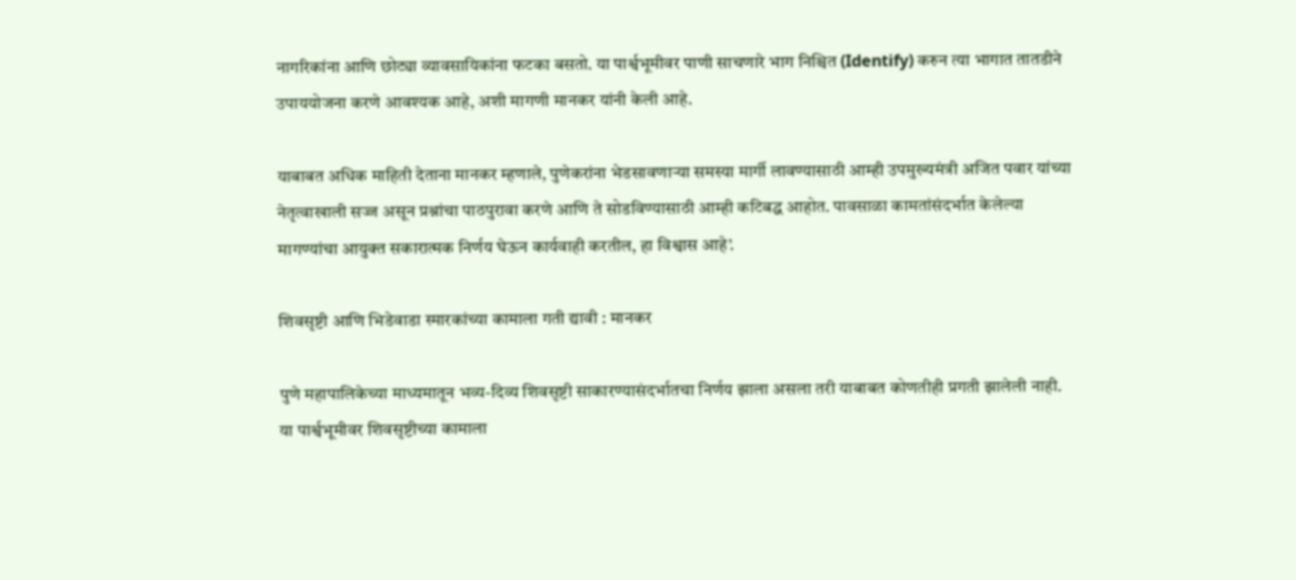नागरिकांना आणि छोट्या व्यावसायिकांना फटका बसतो. या पार्श्वभूमीवर पाणी साचणारे भाग निश्चित (Identify) करुन त्या भागात तातडीने उपाययोजना करणे आवश्यक आहे, अशी मागणी मानकर यांनी केली आहे.

याबाबत अधिक माहिती देताना मानकर म्हणाले, पुणेकरांना भेडसावणाऱ्या समस्या मार्गी लावण्यासाठी आम्ही उपमुख्यमंत्री अजित पवार यांच्या नेतृत्वाखाली सज्ज असून प्रश्नांचा पाठपुरावा करणे आणि ते सोडविण्यासाठी आम्ही कटिबद्ध आहोत. पावसाळा कामतांसंदर्भात केलेल्या मागण्यांचा आयुक्त सकारात्मक निर्णय घेऊन कार्यवाही करतील, हा विश्वास आहे’.

शिवसृष्टी आणि भिडेवाडा स्मारकांच्या कामाला गती द्यावी : मानकर

पुणे महापालिकेच्या माध्यमातून भव्य-दिव्य शिवसृष्टी साकारण्यासंदर्भातचा निर्णय झाला असला तरी याबाबत कोणतीही प्रगती झालेली नाही. या पार्श्वभूमीवर शिवसृष्टीच्या कामाला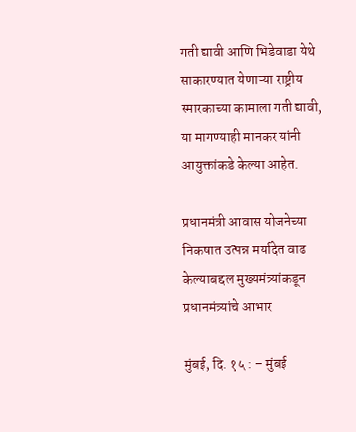गती द्यावी आणि भिडेवाडा येथे साकारण्यात येणाऱ्या राष्ट्रीय स्मारकाच्या कामाला गती द्यावी, या मागण्याही मानकर यांनी आयुक्तांकडे केल्या आहेत.

प्रधानमंत्री आवास योजनेच्या निकषात उत्पन्न मर्यादेत वाढ केल्याबद्दल मुख्यमंत्र्यांकडून प्रधानमंत्र्यांचे आभार

मुंबई, दि. १५ : – मुंबई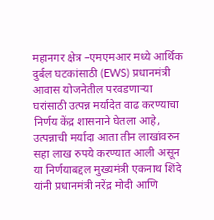महानगर क्षेत्र –एमएमआर मध्ये आर्थिक दुर्बल घटकांसाठी (EWS) प्रधानमंत्री आवास योजनेतील परवडणाऱ्या घरांसाठी उत्पन्न मर्यादेत वाढ करण्याचा निर्णय केंद्र शासनाने घेतला आहे, उत्पन्नाची मर्यादा आता तीन लाखांवरुन सहा लाख रुपये करण्यात आली असून या निर्णयाबद्दल मुख्यमंत्री एकनाथ शिंदे यांनी प्रधानमंत्री नरेंद्र मोदी आणि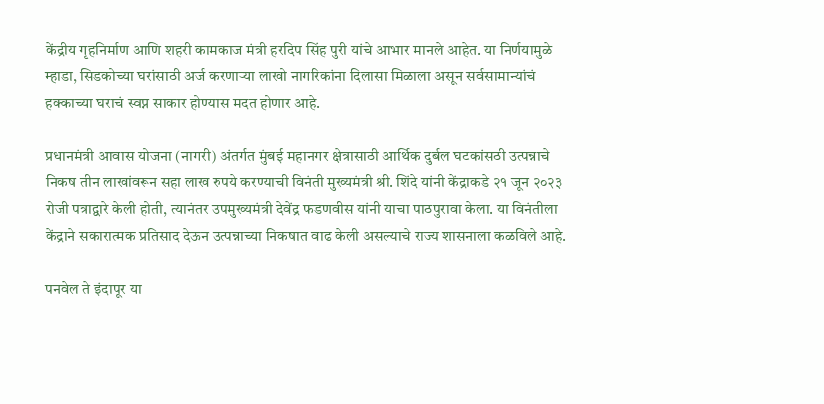केंद्रीय गृहनिर्माण आणि शहरी कामकाज मंत्री हरदिप सिंह पुरी यांचे आभार मानले आहेत. या निर्णयामुळे म्हाडा, सिडकोच्या घरांसाठी अर्ज करणाऱ्या लाखो नागरिकांना दिलासा मिळाला असून सर्वसामान्यांचं हक्काच्या घराचं स्वप्न साकार होण्यास मदत होणार आहे.

प्रधानमंत्री आवास योजना (नागरी) अंतर्गत मुंबई महानगर क्षेत्रासाठी आर्थिक दुर्बल घटकांसठी उत्पन्नाचे निकष तीन लाखांवरून सहा लाख रुपये करण्याची विनंती मुख्यमंत्री श्री. शिंदे यांनी केंद्राकडे २१ जून २०२३ रोजी पत्राद्वारे केली होती, त्यानंतर उपमुख्यमंत्री देवेंद्र फडणवीस यांनी याचा पाठपुरावा केला. या विनंतीला केंद्राने सकारात्मक प्रतिसाद देऊन उत्पन्नाच्या निकषात वाढ केली असल्याचे राज्य शासनाला कळविले आहे.

पनवेल ते इंदापूर या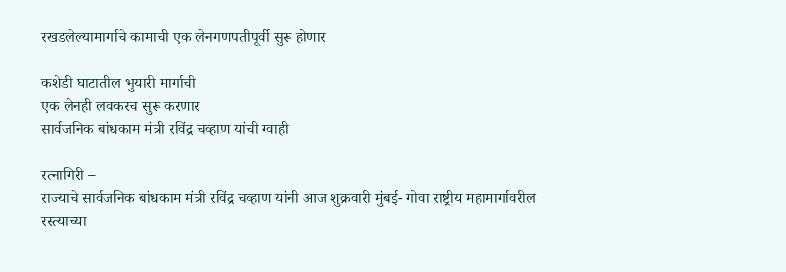रखडलेल्यामार्गाचे कामाची एक लेनगणपतीपूर्वी सुरू होणार

कशेडी घाटातील भुयारी मार्गाची
एक लेनही लवकरच सुरू करणार
सार्वजनिक बांधकाम मंत्री रविंद्र चव्हाण यांची ग्वाही

रत्नागिरी –
राज्याचे सार्वजनिक बांधकाम मंत्री रविंद्र चव्हाण यांनी आज शुक्रवारी मुंबई- गोवा राष्ट्रीय महामार्गावरील रस्त्याच्या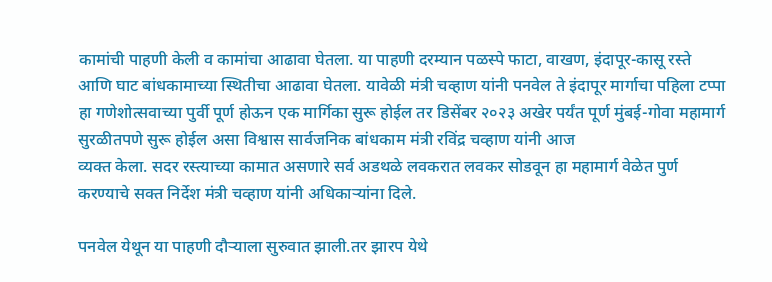कामांची पाहणी केली व कामांचा आढावा घेतला. या पाहणी दरम्यान पळस्पे फाटा, वाखण, इंदापूर-कासू रस्ते आणि घाट बांधकामाच्या स्थितीचा आढावा घेतला. यावेळी मंत्री चव्हाण यांनी पनवेल ते इंदापूर मार्गाचा पहिला टप्पा हा गणेशोत्सवाच्या पुर्वी पूर्ण होऊन एक मार्गिका सुरू होईल तर डिसेंबर २०२३ अखेर पर्यंत पूर्ण मुंबई-गोवा महामार्ग सुरळीतपणे सुरू होईल असा विश्वास सार्वजनिक बांधकाम मंत्री रविंद्र चव्हाण यांनी आज
व्यक्त केला. सदर रस्त्याच्या कामात असणारे सर्व अडथळे लवकरात लवकर सोडवून हा महामार्ग वेळेत पुर्ण करण्याचे सक्त निर्देश मंत्री चव्हाण यांनी अधिकाऱ्यांना दिले.

पनवेल येथून या पाहणी दौऱ्याला सुरुवात झाली.तर झारप येथे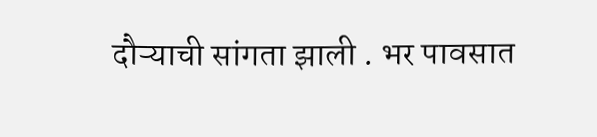दौऱ्याची सांगता झाली . भर पावसात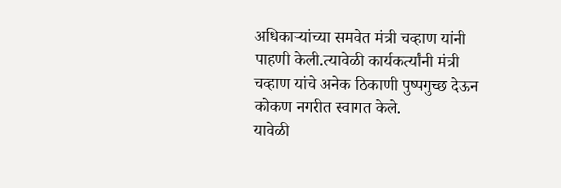अधिकाऱ्यांच्या समवेत मंत्री चव्हाण यांनी पाहणी केली.त्यावेळी कार्यकर्त्यांनी मंत्री चव्हाण यांचे अनेक ठिकाणी पुष्पगुच्छ देऊन कोकण नगरीत स्वागत केले.
यावेळी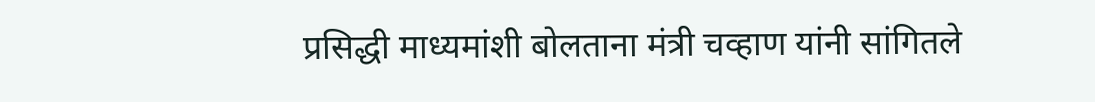प्रसिद्धी माध्यमांशी बोलताना मंत्री चव्हाण यांनी सांगितले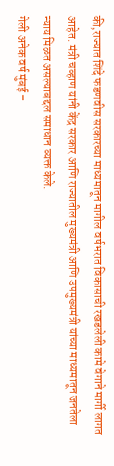की,राज्यात शिंदे फडणवीस सरकारच्या माध्यमातून मागील वर्षभरात विकासाची रखडलेली कामे वेगाने मार्गी लागत आहेत. मंत्री चव्हाण यांनी केंद्र सरकार आणि राज्यातील मुख्यमंत्री आणि उपमुख्यमंत्री यांच्या माध्यमातून जनतेला न्याय मिळत असल्याबद्दल समाधान व्यक्त केले.
गेली अनेक वर्ष मुंबई –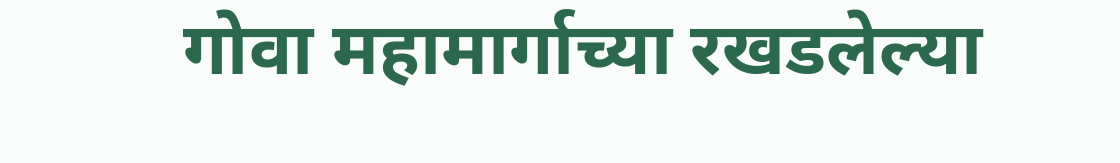गोवा महामार्गाच्या रखडलेल्या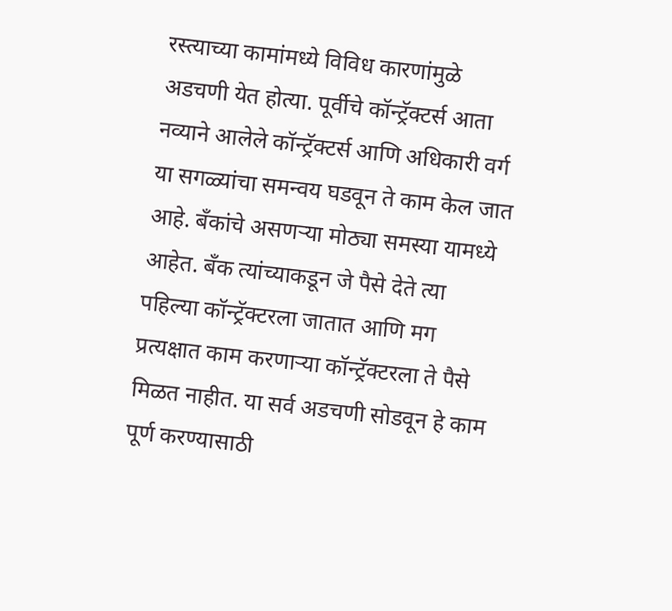रस्त्याच्या कामांमध्ये विविध कारणांमुळे अडचणी येत होत्या. पूर्वीचे कॉन्ट्रॅक्टर्स आता नव्याने आलेले कॉन्ट्रॅक्टर्स आणि अधिकारी वर्ग या सगळ्यांचा समन्वय घडवून ते काम केल जात आहे. बँकांचे असणर्‍या मोठ्या समस्या यामध्ये आहेत. बँक त्यांच्याकडून जे पैसे देते त्या पहिल्या कॉन्ट्रॅक्टरला जातात आणि मग प्रत्यक्षात काम करणार्‍या कॉन्ट्रॅक्टरला ते पैसे मिळत नाहीत. या सर्व अडचणी सोडवून हे काम पूर्ण करण्यासाठी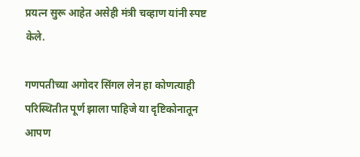प्रयत्न सुरू आहेत असेही मंत्री चव्हाण यांनी स्पष्ट केले.

गणपतीच्या अगोदर सिंगल लेन हा कोणत्याही परिस्थितीत पूर्ण झाला पाहिजे या दृष्टिकोनातून आपण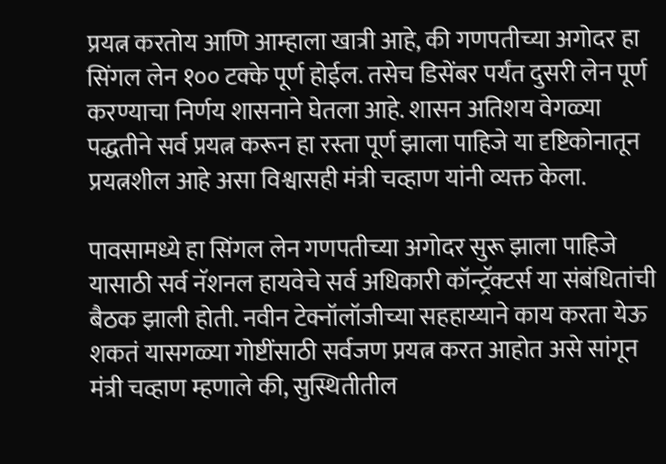प्रयत्न करतोय आणि आम्हाला खात्री आहे, की गणपतीच्या अगोदर हा सिंगल लेन १०० टक्के पूर्ण होईल. तसेच डिसेंबर पर्यंत दुसरी लेन पूर्ण करण्याचा निर्णय शासनाने घेतला आहे. शासन अतिशय वेगळ्या पद्धतीने सर्व प्रयत्न करून हा रस्ता पूर्ण झाला पाहिजे या दृष्टिकोनातून प्रयत्नशील आहे असा विश्वासही मंत्री चव्हाण यांनी व्यक्त केला.

पावसामध्ये हा सिंगल लेन गणपतीच्या अगोदर सुरू झाला पाहिजे यासाठी सर्व नॅशनल हायवेचे सर्व अधिकारी कॉन्ट्रॅक्टर्स या संबंधितांची बैठक झाली होती. नवीन टेक्नॉलॉजीच्या सहहाय्याने काय करता येऊ शकतं यासगळ्या गोष्टींसाठी सर्वजण प्रयत्न करत आहोत असे सांगून मंत्री चव्हाण म्हणाले की, सुस्थितीतील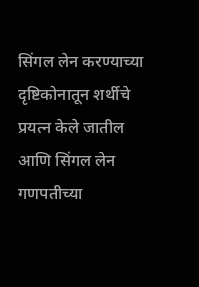सिंगल लेन करण्याच्या दृष्टिकोनातून शर्थीचे प्रयत्न केले जातील आणि सिंगल लेन गणपतीच्या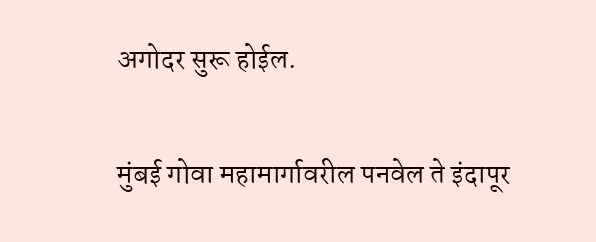अगोदर सुरू होईल.

मुंबई गोवा महामार्गावरील पनवेल ते इंदापूर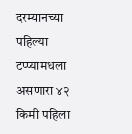दरम्यानच्या पहिल्या टप्प्यामधला असणारा ४२ किमी पहिला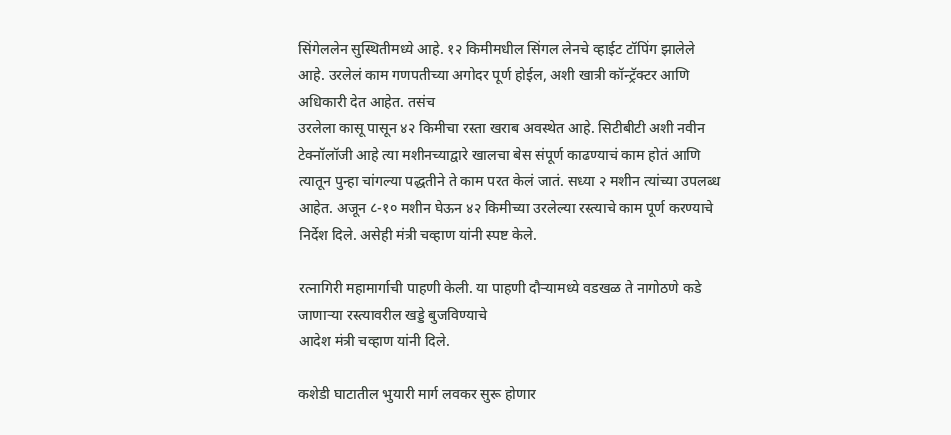सिंगेललेन सुस्थितीमध्ये आहे. १२ किमीमधील सिंगल लेनचे व्हाईट टॉपिंग झालेले आहे. उरलेलं काम गणपतीच्या अगोदर पूर्ण होईल, अशी खात्री कॉन्ट्रॅक्टर आणि अधिकारी देत आहेत. तसंच
उरलेला कासू पासून ४२ किमीचा रस्ता खराब अवस्थेत आहे. सिटीबीटी अशी नवीन टेक्नॉलॉजी आहे त्या मशीनच्याद्वारे खालचा बेस संपूर्ण काढण्याचं काम होतं आणि त्यातून पुन्हा चांगल्या पद्धतीने ते काम परत केलं जातं. सध्या २ मशीन त्यांच्या उपलब्ध आहेत. अजून ८-१० मशीन घेऊन ४२ किमीच्या उरलेल्या रस्त्याचे काम पूर्ण करण्याचे निर्देश दिले. असेही मंत्री चव्हाण यांनी स्पष्ट केले.

रत्नागिरी महामार्गाची पाहणी केली. या पाहणी दौऱ्यामध्ये वडखळ ते नागोठणे कडे जाणाऱ्या रस्त्यावरील खड्डे बुजविण्याचे
आदेश मंत्री चव्हाण यांनी दिले.

कशेडी घाटातील भुयारी मार्ग लवकर सुरू होणार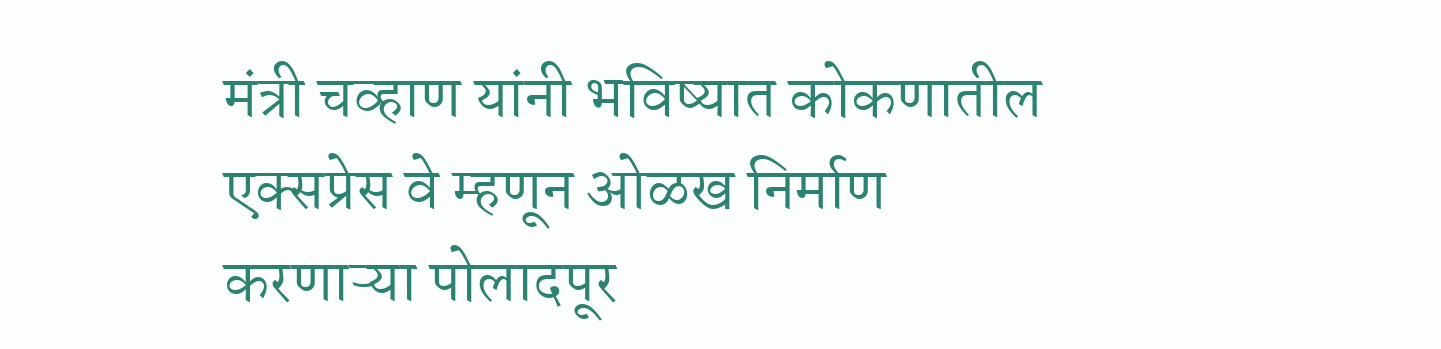मंत्री चव्हाण यांनी भविष्यात कोकणातील एक्सप्रेस वे म्हणून ओळख निर्माण करणाऱ्या पोलादपूर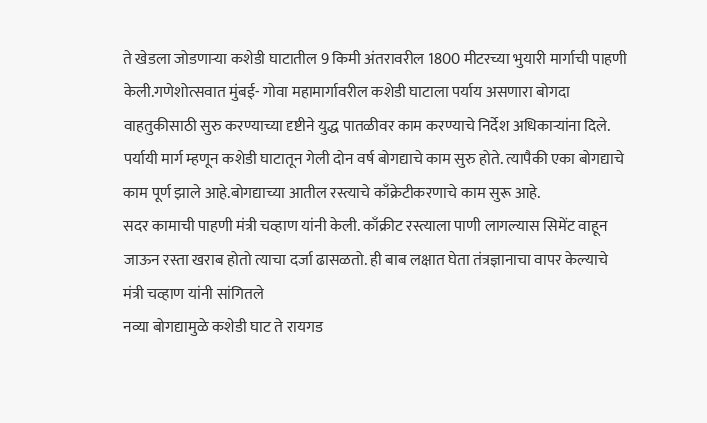ते खेडला जोडणाऱ्या कशेडी घाटातील 9 किमी अंतरावरील 1800 मीटरच्या भुयारी मार्गाची पाहणी केली.गणेशोत्सवात मुंबई- गोवा महामार्गावरील कशेडी घाटाला पर्याय असणारा बोगदा वाहतुकीसाठी सुरु करण्याच्या दृष्टीने युद्ध पातळीवर काम करण्याचे निर्देश अधिकाऱ्यांना दिले. पर्यायी मार्ग म्हणून कशेडी घाटातून गेली दोन वर्ष बोगद्याचे काम सुरु होते. त्यापैकी एका बोगद्याचे काम पूर्ण झाले आहे.बोगद्याच्या आतील रस्त्याचे काँक्रेटीकरणाचे काम सुरू आहे.
सदर कामाची पाहणी मंत्री चव्हाण यांनी केली. काँक्रीट रस्त्याला पाणी लागल्यास सिमेंट वाहून जाऊन रस्ता खराब होतो त्याचा दर्जा ढासळतो. ही बाब लक्षात घेता तंत्रज्ञानाचा वापर केल्याचे मंत्री चव्हाण यांनी सांगितले
नव्या बोगद्यामुळे कशेडी घाट ते रायगड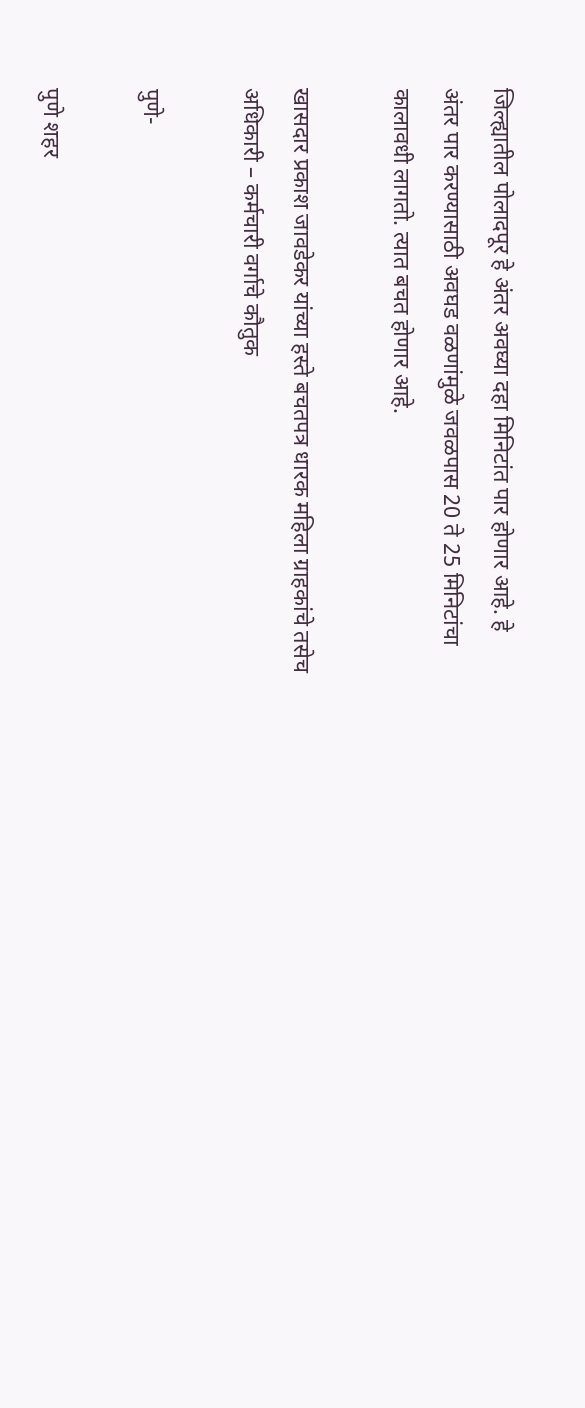जिल्ह्यातील पोलादपूर हे अंतर अवघ्या दहा मिनिटांत पार होणार आहे. हे अंतर पार करण्यासाठी अवघड वळणांमुळे जवळपास 20 ते 25 मिनिटांचा कालावधी लागतो. त्यात बचत होणार आहे.

खासदार प्रकाश जावडेकर यांच्या हस्ते बचतपत्र धारक महिला ग्राहकांचे तसेच अधिकारी – कर्मचारी वर्गाचे कौतुक

पुणे-

पुणे शहर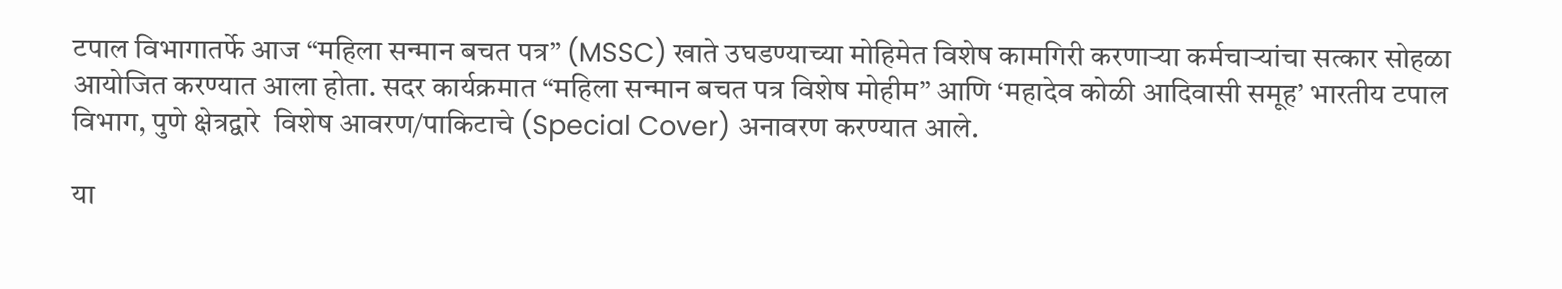टपाल विभागातर्फे आज “महिला सन्मान बचत पत्र” (MSSC) खाते उघडण्याच्या मोहिमेत विशेष कामगिरी करणाऱ्या कर्मचाऱ्यांचा सत्कार सोहळा आयोजित करण्यात आला होता. सदर कार्यक्रमात “महिला सन्मान बचत पत्र विशेष मोहीम” आणि ‘महादेव कोळी आदिवासी समूह’ भारतीय टपाल विभाग, पुणे क्षेत्रद्वारे  विशेष आवरण/पाकिटाचे (Special Cover) अनावरण करण्यात आले.

या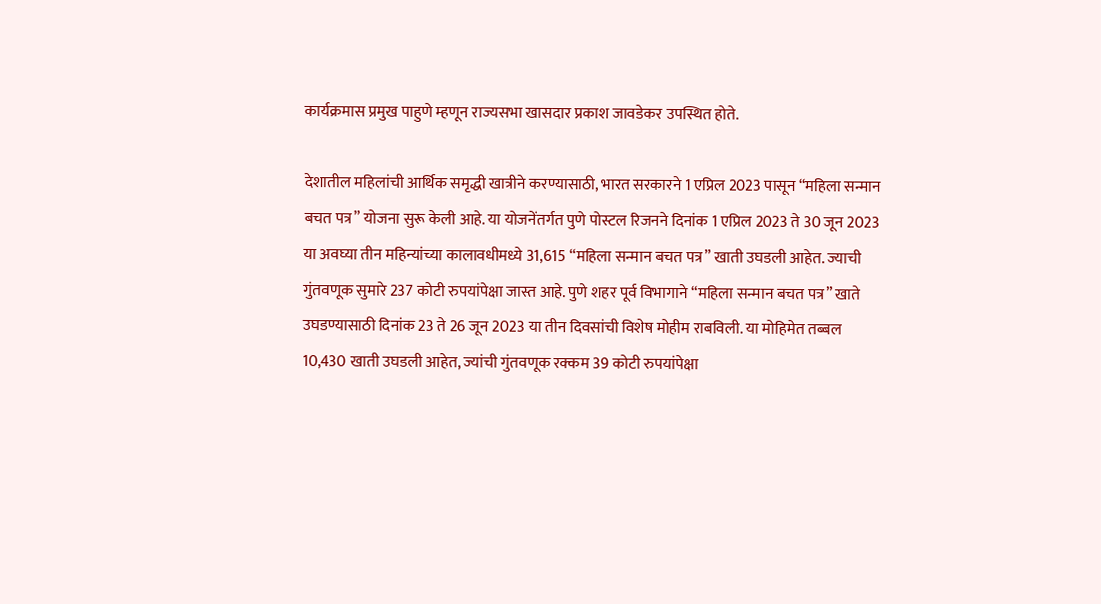कार्यक्रमास प्रमुख पाहुणे म्हणून राज्यसभा खासदार प्रकाश जावडेकर उपस्थित होते.

देशातील महिलांची आर्थिक समृद्धी खात्रीने करण्यासाठी, भारत सरकारने 1 एप्रिल 2023 पासून “महिला सन्मान बचत पत्र” योजना सुरू केली आहे. या योजनेंतर्गत पुणे पोस्टल रिजनने दिनांक 1 एप्रिल 2023 ते 30 जून 2023 या अवघ्या तीन महिन्यांच्या कालावधीमध्ये 31,615 “महिला सन्मान बचत पत्र” खाती उघडली आहेत. ज्याची गुंतवणूक सुमारे 237 कोटी रुपयांपेक्षा जास्त आहे. पुणे शहर पूर्व विभागाने “महिला सन्मान बचत पत्र” खाते उघडण्यासाठी दिनांक 23 ते 26 जून 2023 या तीन दिवसांची विशेष मोहीम राबविली. या मोहिमेत तब्बल 10,430 खाती उघडली आहेत, ज्यांची गुंतवणूक रक्कम 39 कोटी रुपयांपेक्षा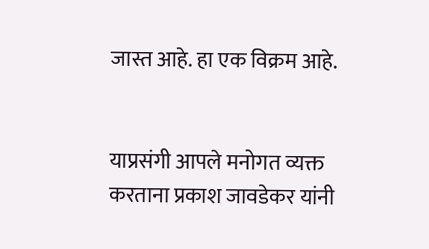जास्त आहे. हा एक विक्रम आहे.


याप्रसंगी आपले मनोगत व्यक्त करताना प्रकाश जावडेकर यांनी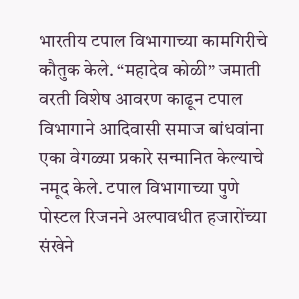भारतीय टपाल विभागाच्या कामगिरीचे कौतुक केले. “महादेव कोळी” जमाती वरती विशेष आवरण काढून टपाल विभागाने आदिवासी समाज बांधवांना एका वेगळ्या प्रकारे सन्मानित केल्याचे नमूद केले. टपाल विभागाच्या पुणे पोस्टल रिजनने अल्पावधीत हजारोंच्या संखेने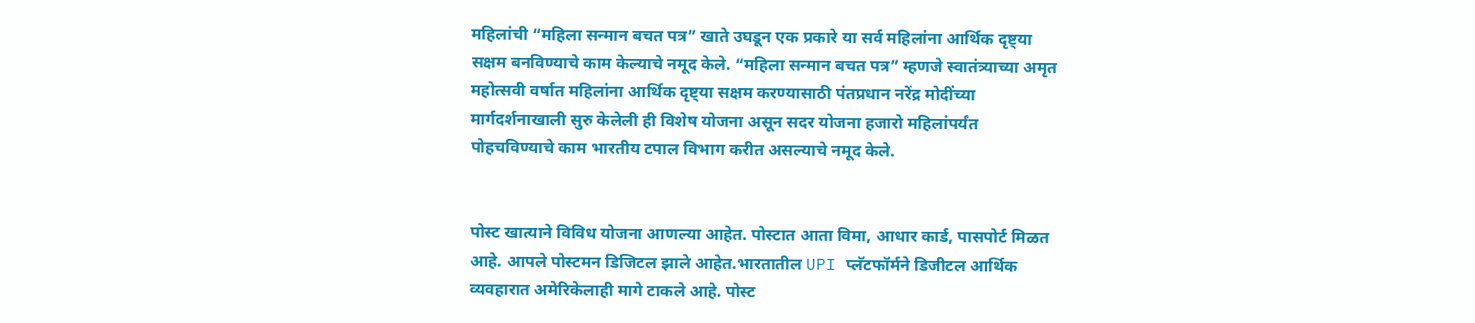महिलांची “महिला सन्मान बचत पत्र” खाते उघडून एक प्रकारे या सर्व महिलांना आर्थिक दृष्ट्या सक्षम बनविण्याचे काम केल्याचे नमूद केले. “महिला सन्मान बचत पत्र” म्हणजे स्वातंत्र्याच्या अमृत महोत्सवी वर्षात महिलांना आर्थिक दृष्ट्या सक्षम करण्यासाठी पंतप्रधान नरेंद्र मोदींच्या मार्गदर्शनाखाली सुरु केलेली ही विशेष योजना असून सदर योजना हजारो महिलांपर्यंत पोहचविण्याचे काम भारतीय टपाल विभाग करीत असल्याचे नमूद केले.


पोस्ट खात्याने विविध योजना आणल्या आहेत. पोस्टात आता विमा, आधार कार्ड, पासपोर्ट मिळत आहे. आपले पोस्टमन डिजिटल झाले आहेत.भारतातील UPI प्लॅटफॉर्मने डिजीटल आर्थिक व्यवहारात अमेरिकेलाही मागे टाकले आहे. पोस्ट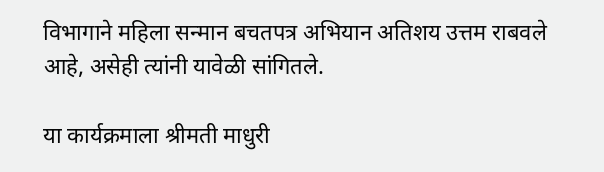विभागाने महिला सन्मान बचतपत्र अभियान अतिशय उत्तम राबवले आहे, असेही त्यांनी यावेळी सांगितले.

या कार्यक्रमाला श्रीमती माधुरी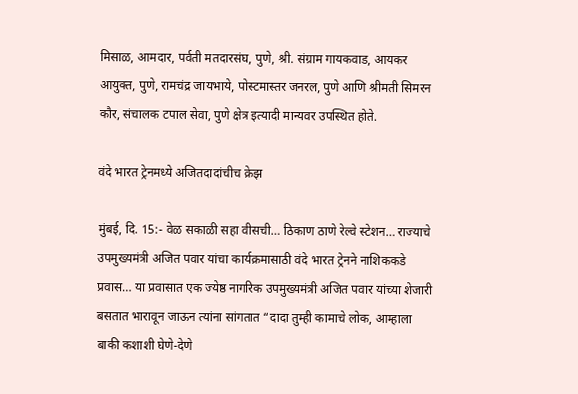मिसाळ, आमदार, पर्वती मतदारसंघ, पुणे, श्री. संग्राम गायकवाड, आयकर आयुक्त, पुणे, रामचंद्र जायभाये, पोस्टमास्तर जनरल, पुणे आणि श्रीमती सिमरन कौर, संचालक टपाल सेवा, पुणे क्षेत्र इत्यादी मान्यवर उपस्थित होते.

वंदे भारत ट्रेनमध्ये अजितदादांचीच क्रेझ

मुंबई, दि. 15:- वेळ सकाळी सहा वीसची… ठिकाण ठाणे रेल्वे स्टेशन… राज्याचे उपमुख्यमंत्री अजित पवार यांचा कार्यक्रमासाठी वंदे भारत ट्रेनने नाशिककडे प्रवास… या प्रवासात एक ज्येष्ठ नागरिक उपमुख्यमंत्री अजित पवार यांच्या शेजारी बसतात भारावून जाऊन त्यांना सांगतात “दादा तुम्ही कामाचे लोक, आम्हाला बाकी कशाशी घेणे-देणे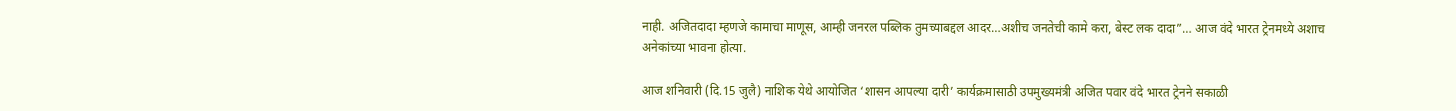नाही. अजितदादा म्हणजे कामाचा माणूस, आम्ही जनरल पब्लिक तुमच्याबद्दल आदर…अशीच जनतेची कामे करा, बेस्ट लक दादा”… आज वंदे भारत ट्रेनमध्ये अशाच अनेकांच्या भावना होत्या.

आज शनिवारी (दि.15 जुलै) नाशिक येथे आयोजित ‘शासन आपल्या दारी’ कार्यक्रमासाठी उपमुख्यमंत्री अजित पवार वंदे भारत ट्रेनने सकाळी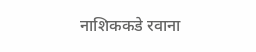नाशिककडे रवाना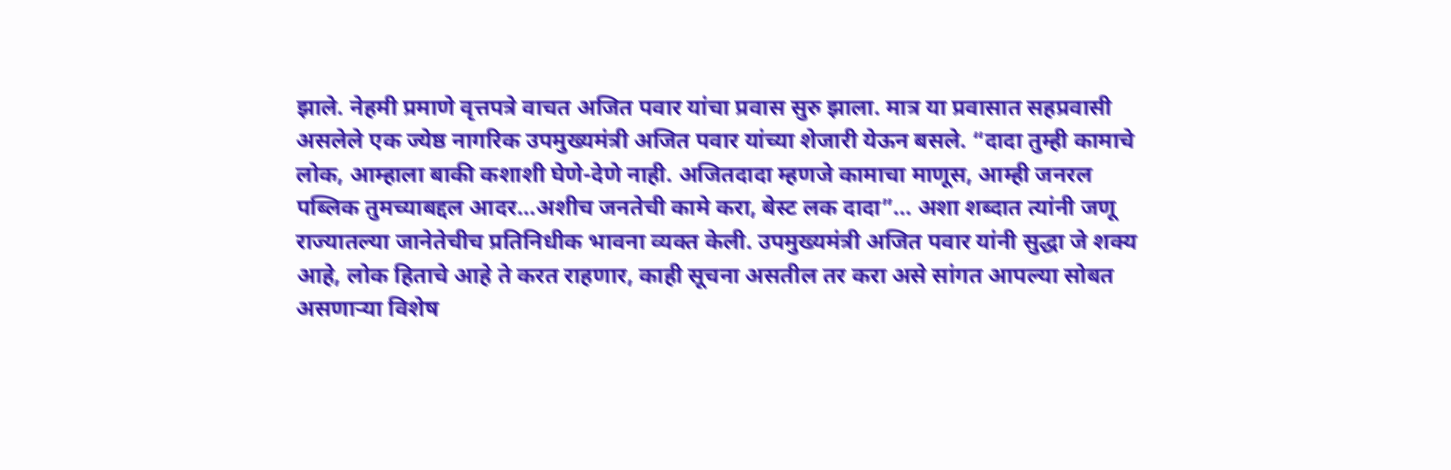झाले. नेहमी प्रमाणे वृत्तपत्रे वाचत अजित पवार यांचा प्रवास सुरु झाला. मात्र या प्रवासात सहप्रवासी असलेले एक ज्येष्ठ नागरिक उपमुख्यमंत्री अजित पवार यांच्या शेजारी येऊन बसले. “दादा तुम्ही कामाचे लोक, आम्हाला बाकी कशाशी घेणे-देणे नाही. अजितदादा म्हणजे कामाचा माणूस, आम्ही जनरल पब्लिक तुमच्याबद्दल आदर…अशीच जनतेची कामे करा, बेस्ट लक दादा”… अशा शब्दात त्यांनी जणू राज्यातल्या जानेतेचीच प्रतिनिधीक भावना व्यक्त केली. उपमुख्यमंत्री अजित पवार यांनी सुद्धा जे शक्य आहे, लोक हिताचे आहे ते करत राहणार, काही सूचना असतील तर करा असे सांगत आपल्या सोबत असणाऱ्या विशेष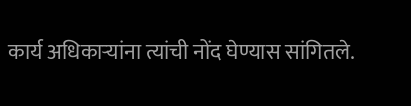कार्य अधिकाऱ्यांना त्यांची नोंद घेण्यास सांगितले.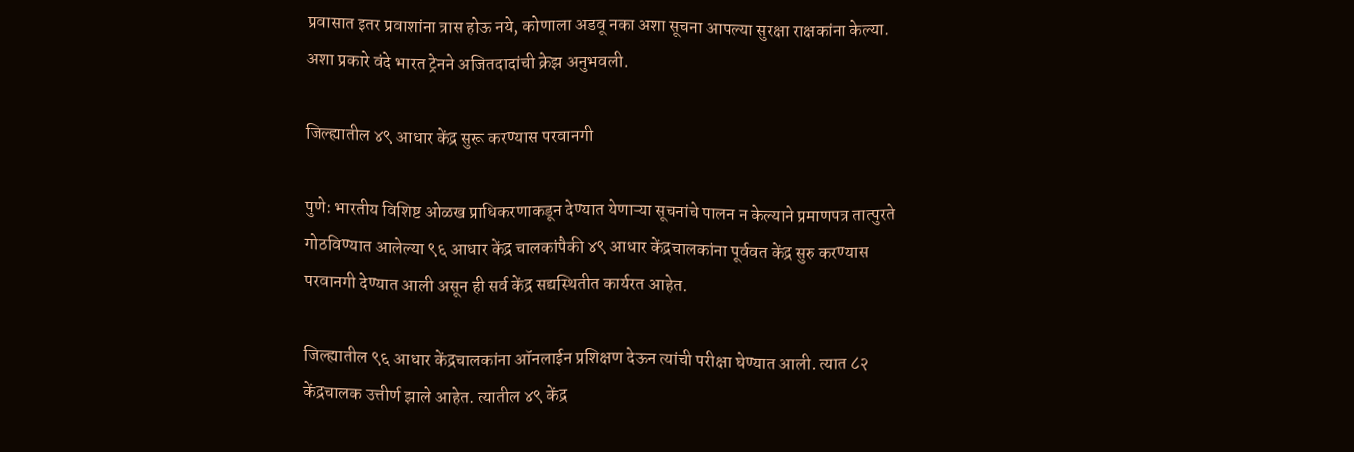प्रवासात इतर प्रवाशांना त्रास होऊ नये, कोणाला अडवू नका अशा सूचना आपल्या सुरक्षा राक्षकांना केल्या. अशा प्रकारे वंदे भारत ट्रेनने अजितदादांची क्रेझ अनुभवली.

जिल्ह्यातील ४९ आधार केंद्र सुरू करण्यास परवानगी

पुणे: भारतीय विशिष्ट ओळख प्राधिकरणाकडून देण्यात येणाऱ्या सूचनांचे पालन न केल्याने प्रमाणपत्र तात्पुरते गोठविण्यात आलेल्या ९६ आधार केंद्र चालकांपैकी ४९ आधार केंद्रचालकांना पूर्ववत केंद्र सुरु करण्यास परवानगी देण्यात आली असून ही सर्व केंद्र सद्यस्थितीत कार्यरत आहेत.

जिल्ह्यातील ९६ आधार केंद्रचालकांना ऑनलाईन प्रशिक्षण देऊन त्यांची परीक्षा घेण्यात आली. त्यात ८२ केंद्रचालक उत्तीर्ण झाले आहेत. त्यातील ४९ केंद्र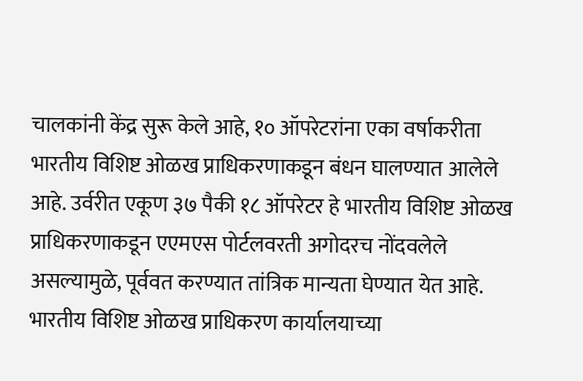चालकांनी केंद्र सुरू केले आहे, १० ऑपरेटरांना एका वर्षाकरीता भारतीय विशिष्ट ओळख प्राधिकरणाकडून बंधन घालण्यात आलेले आहे. उर्वरीत एकूण ३७ पैकी १८ ऑपरेटर हे भारतीय विशिष्ट ओळख प्राधिकरणाकडून एएमएस पोर्टलवरती अगोदरच नोंदवलेले असल्यामुळे, पूर्ववत करण्यात तांत्रिक मान्यता घेण्यात येत आहे. भारतीय विशिष्ट ओळख प्राधिकरण कार्यालयाच्या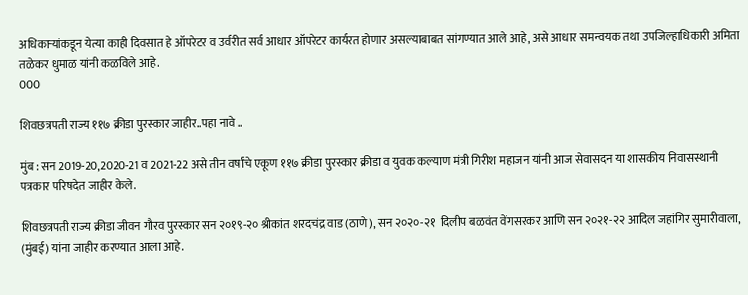अधिकाऱ्यांकडून येत्या काही दिवसात हे ऑपरेटर व उर्वरीत सर्व आधार ऑपरेटर कार्यरत होणार असल्याबाबत सांगण्यात आले आहे, असे आधार समन्वयक तथा उपजिल्हाधिकारी अमिता तळेकर धुमाळ यांनी कळविले आहे.
000

शिवछत्रपती राज्य ११७ क्रीडा पुरस्कार जाहीर..पहा नावे ..

मुंब : सन 2019-20,2020-21 व 2021-22 असे तीन वर्षांचे एकूण ११७ क्रीडा पुरस्कार क्रीडा व युवक कल्याण मंत्री गिरीश महाजन यांनी आज सेवासदन या शासकीय निवासस्थानी पत्रकार परिषदेत जाहीर केले.

शिवछत्रपती राज्य क्रीडा जीवन गौरव पुरस्कार सन २०१९-२० श्रीकांत शरदचंद्र वाड (ठाणे), सन २०२०-२१  दिलीप बळवंत वेंगसरकर आणि सन २०२१-२२ आदिल जहांगिर सुमारीवाला, (मुंबई) यांना जाहीर करण्यात आला आहे.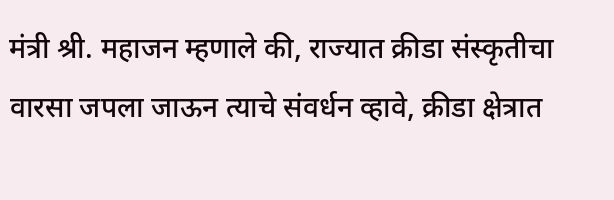मंत्री श्री. महाजन म्हणाले की, राज्यात क्रीडा संस्कृतीचा वारसा जपला जाऊन त्याचे संवर्धन व्हावे, क्रीडा क्षेत्रात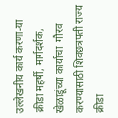उल्लेखनीय कार्य करणा-या क्रीडा महर्षी, मार्गदर्शक, खेळाडूंच्या कार्याचा  गौरव करण्यासाठी शिवछत्रपती राज्य क्रीडा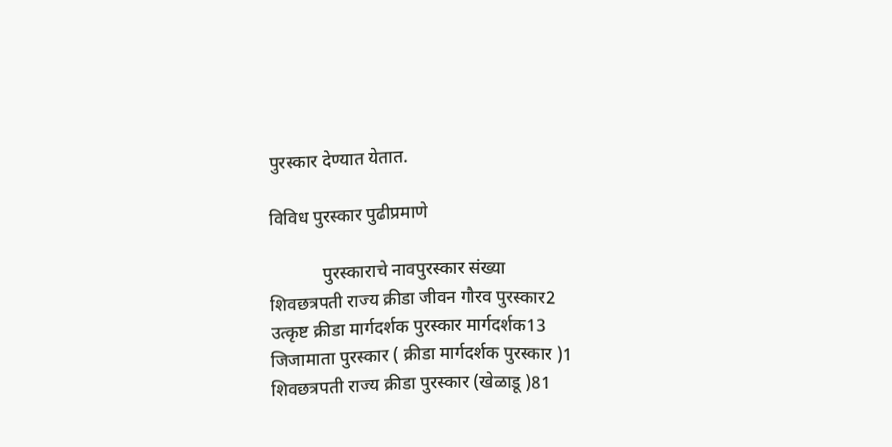पुरस्कार देण्यात येतात.

विविध पुरस्कार पुढीप्रमाणे

            पुरस्काराचे नावपुरस्कार संख्या
शिवछत्रपती राज्य क्रीडा जीवन गौरव पुरस्कार2
उत्कृष्ट क्रीडा मार्गदर्शक पुरस्कार मार्गदर्शक13
जिजामाता पुरस्कार ( क्रीडा मार्गदर्शक पुरस्कार )1
शिवछत्रपती राज्य क्रीडा पुरस्कार (खेळाडू )81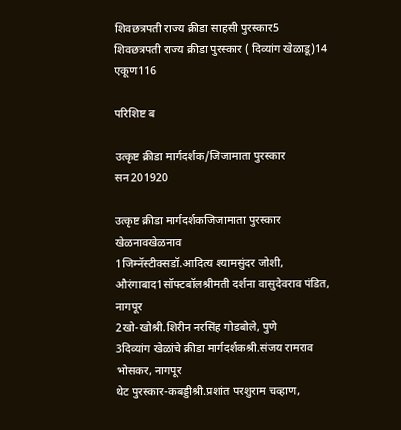शिवछत्रपती राज्य क्रीडा साहसी पुरस्कार5
शिवछत्रपती राज्य क्रीडा पुरस्कार ( दिव्यांग खेळाडू)14
एकूण116

परिशिष्ट ब

उत्कृष्ट क्रीडा मार्गदर्शक/जिजामाता पुरस्कार सन201920

उत्कृष्ट क्रीडा मार्गदर्शकजिजामाता पुरस्कार
खेळनावखेळनाव
1जिम्नॅस्टीक्सडॉ.आदित्य श्यामसुंदर जोशी, औरंगाबाद1सॉफ्टबॉलश्रीमती दर्शना वासुदेवराव पंडित, नागपूर
2खो-खोश्री.शिरीन नरसिंह गोडबोले, पुणे
3दिव्यांग खेळांचे क्रीडा मार्गदर्शकश्री.संजय रामराव भोसकर, नागपूर
थेट पुरस्कार-कबड्डीश्री.प्रशांत परशुराम चव्हाण,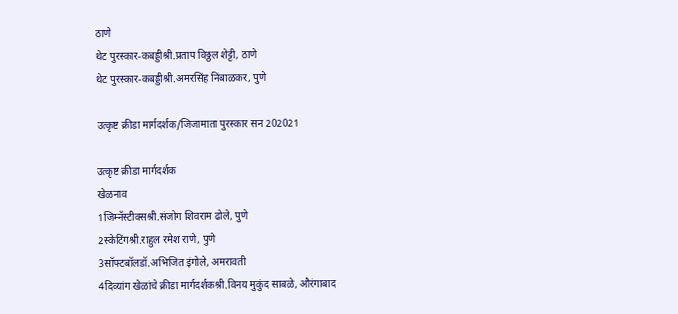ठाणे
थेट पुरस्कार-कबड्डीश्री.प्रताप विठ्ठल शेट्टी, ठाणे
थेट पुरस्कार-कबड्डीश्री.अमरसिंह निंबाळकर, पुणे

उत्कृष्ट क्रीडा मार्गदर्शक/जिजामाता पुरस्कार सन 202021

उत्कृष्ट क्रीडा मार्गदर्शक
खेळनाव
1जिम्नॅस्टीक्सश्री.संजोग शिवराम ढोले, पुणे
2स्केटिंगश्री.राहुल रमेश राणे, पुणे
3सॉफ्टबॉलडॉ.अभिजित इंगोले, अमरावती
4दिव्यांग खेळांचे क्रीडा मार्गदर्शकश्री.विनय मुकुंद साबळे, औरंगाबाद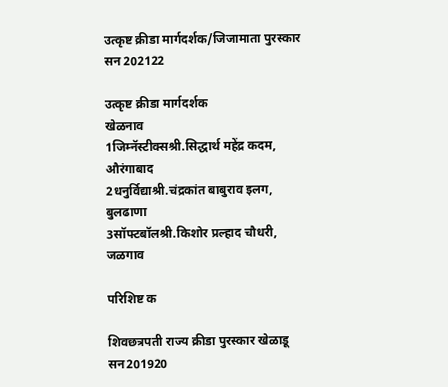उत्कृष्ट क्रीडा मार्गदर्शक/जिजामाता पुरस्कार सन 202122

उत्कृष्ट क्रीडा मार्गदर्शक
खेळनाव
1जिम्नॅस्टीक्सश्री.सिद्धार्थ महेंद्र कदम, औरंगाबाद
2धनुर्विद्याश्री.चंद्रकांत बाबुराव इलग, बुलढाणा
3सॉफ्टबॉलश्री.किशोर प्रल्हाद चौधरी, जळगाव

परिशिष्ट क

शिवछत्रपती राज्य क्रीडा पुरस्कार खेळाडू सन201920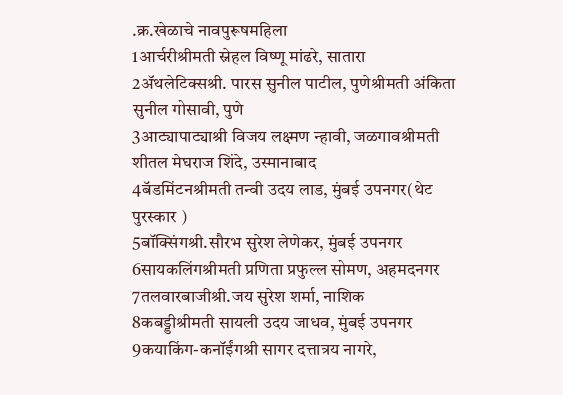.क्र.खेळाचे नावपुरूषमहिला
1आर्चरीश्रीमती स्नेहल विष्णू मांढरे, सातारा
2ॲथलेटिक्सश्री. पारस सुनील पाटील, पुणेश्रीमती अंकिता सुनील गोसावी, पुणे
3आट्यापाट्याश्री विजय लक्ष्मण न्हावी, जळगावश्रीमती शीतल मेघराज शिंदे, उस्मानाबाद
4बॅडमिंटनश्रीमती तन्वी उदय लाड, मुंबई उपनगर(थेट पुरस्कार )
5बॉक्सिंगश्री.सौरभ सुरेश लेणेकर, मुंबई उपनगर
6सायकलिंगश्रीमती प्रणिता प्रफुल्ल सोमण, अहमदनगर
7तलवारबाजीश्री.जय सुरेश शर्मा, नाशिक
8कबड्डीश्रीमती सायली उदय जाधव, मुंबई उपनगर
9कयाकिंग-कनॉईंगश्री सागर दत्तात्रय नागरे,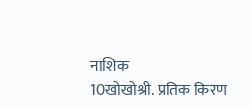नाशिक
10खोखोश्री. प्रतिक किरण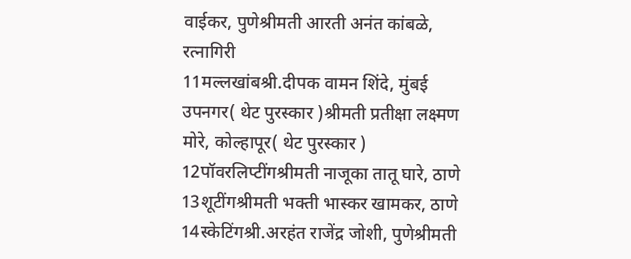वाईकर, पुणेश्रीमती आरती अनंत कांबळे, रत्नागिरी
11मल्लखांबश्री.दीपक वामन शिंदे, मुंबई उपनगर( थेट पुरस्कार )श्रीमती प्रतीक्षा लक्ष्मण मोरे, कोल्हापूर( थेट पुरस्कार )
12पॉवरलिप्टींगश्रीमती नाजूका तातू घारे, ठाणे
13शूटींगश्रीमती भक्ती भास्कर खामकर, ठाणे
14स्केटिंगश्री.अरहंत राजेंद्र जोशी, पुणेश्रीमती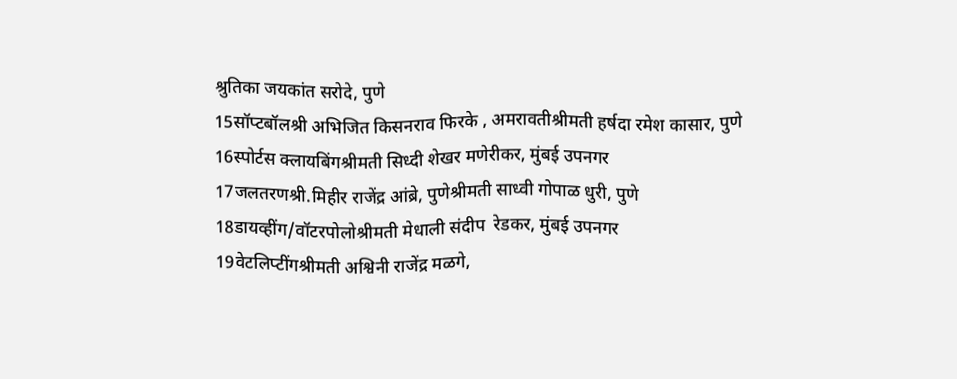श्रुतिका जयकांत सरोदे, पुणे
15सॉप्टबॉलश्री अभिजित किसनराव फिरके , अमरावतीश्रीमती हर्षदा रमेश कासार, पुणे
16स्पोर्टस क्लायबिंगश्रीमती सिध्दी शेखर मणेरीकर, मुंबई उपनगर
17जलतरणश्री.मिहीर राजेंद्र आंब्रे, पुणेश्रीमती साध्वी गोपाळ धुरी, पुणे
18डायव्हींग/वॉटरपोलोश्रीमती मेधाली संदीप  रेडकर, मुंबई उपनगर
19वेटलिप्टींगश्रीमती अश्विनी राजेंद्र मळगे,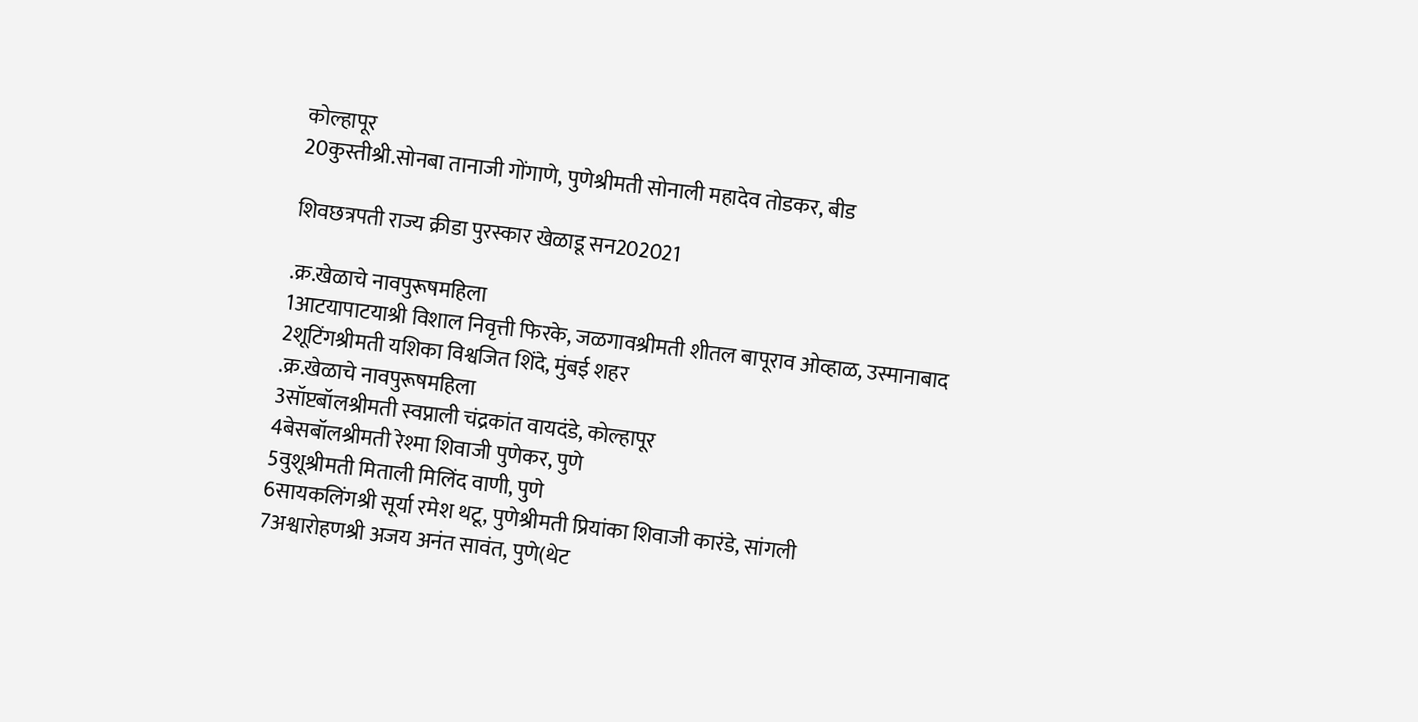कोल्हापूर
20कुस्तीश्री.सोनबा तानाजी गोंगाणे, पुणेश्रीमती सोनाली महादेव तोडकर, बीड

शिवछत्रपती राज्य क्रीडा पुरस्कार खेळाडू सन202021

.क्र.खेळाचे नावपुरूषमहिला
1आटयापाटयाश्री विशाल निवृत्ती फिरके, जळगावश्रीमती शीतल बापूराव ओव्हाळ, उस्मानाबाद
2शूटिंगश्रीमती यशिका विश्वजित शिंदे, मुंबई शहर
.क्र.खेळाचे नावपुरूषमहिला
3सॉप्टबॉलश्रीमती स्वप्नाली चंद्रकांत वायदंडे, कोल्हापूर
4बेसबॉलश्रीमती रेश्मा शिवाजी पुणेकर, पुणे
5वुशूश्रीमती मिताली मिलिंद वाणी, पुणे
6सायकलिंगश्री सूर्या रमेश थटू, पुणेश्रीमती प्रियांका शिवाजी कारंडे, सांगली
7अश्वारोहणश्री अजय अनंत सावंत, पुणे(थेट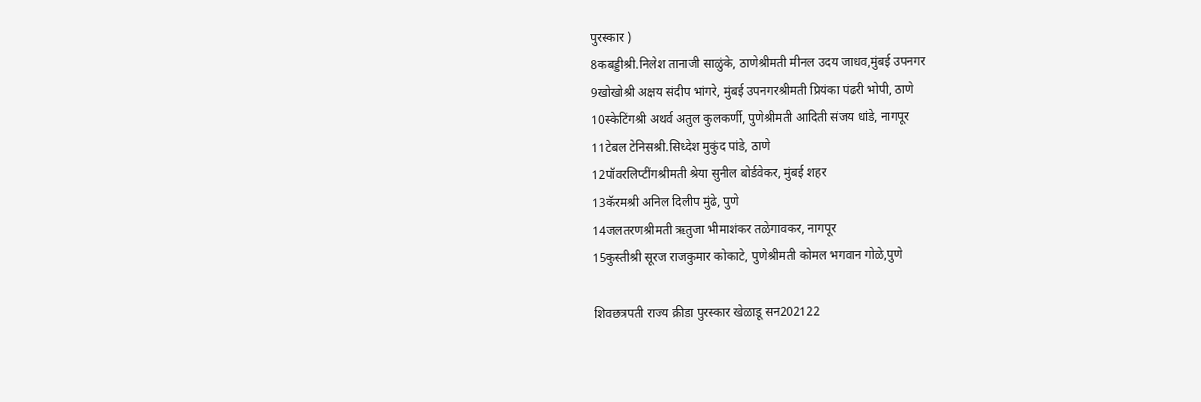पुरस्कार )
8कबड्डीश्री.निलेश तानाजी साळुंके, ठाणेश्रीमती मीनल उदय जाधव,मुंबई उपनगर
9खोखोश्री अक्षय संदीप भांगरे, मुंबई उपनगरश्रीमती प्रियंका पंढरी भोपी, ठाणे
10स्केटिंगश्री अथर्व अतुल कुलकर्णी, पुणेश्रीमती आदिती संजय धांडे, नागपूर
11टेबल टेनिसश्री.सिध्देश मुकुंद पांडे, ठाणे
12पॉवरलिप्टींगश्रीमती श्रेया सुनील बोर्डवेकर, मुंबई शहर
13कॅरमश्री अनिल दिलीप मुंढे, पुणे
14जलतरणश्रीमती ऋतुजा भीमाशंकर तळेगावकर, नागपूर
15कुस्तीश्री सूरज राजकुमार कोकाटे, पुणेश्रीमती कोमल भगवान गोळे,पुणे

शिवछत्रपती राज्य क्रीडा पुरस्कार खेळाडू सन202122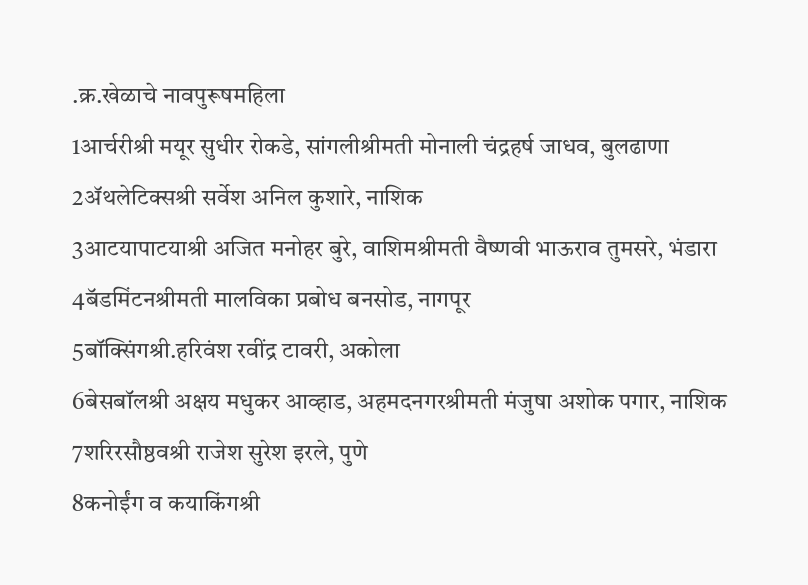.क्र.खेळाचे नावपुरूषमहिला
1आर्चरीश्री मयूर सुधीर रोकडे, सांगलीश्रीमती मोनाली चंद्रहर्ष जाधव, बुलढाणा
2ॲथलेटिक्सश्री सर्वेश अनिल कुशारे, नाशिक
3आटयापाटयाश्री अजित मनोहर बुरे, वाशिमश्रीमती वैष्णवी भाऊराव तुमसरे, भंडारा
4बॅडमिंटनश्रीमती मालविका प्रबोध बनसोड, नागपूर
5बॉक्सिंगश्री.हरिवंश रवींद्र टावरी, अकोला
6बेसबॉलश्री अक्षय मधुकर आव्हाड, अहमदनगरश्रीमती मंजुषा अशोक पगार, नाशिक
7शरिरसौष्ठवश्री राजेश सुरेश इरले, पुणे
8कनोईंग व कयाकिंगश्री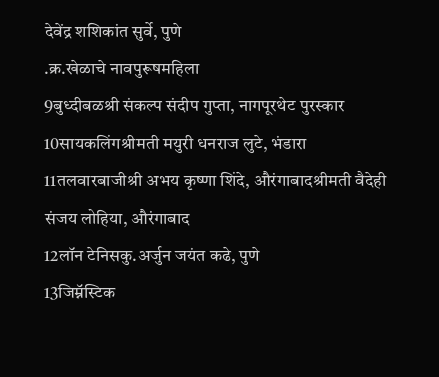देवेंद्र शशिकांत सुर्वे, पुणे
.क्र.खेळाचे नावपुरूषमहिला
9बुध्दीबळश्री संकल्प संदीप गुप्ता, नागपूरथेट पुरस्कार
10सायकलिंगश्रीमती मयुरी धनराज लुटे, भंडारा
11तलवारबाजीश्री अभय कृष्णा शिंदे, औरंगाबादश्रीमती वैदेही संजय लोहिया, औरंगाबाद
12लॉन टेनिसकु.अर्जुन जयंत कढे, पुणे
13जिम्नॅस्टिक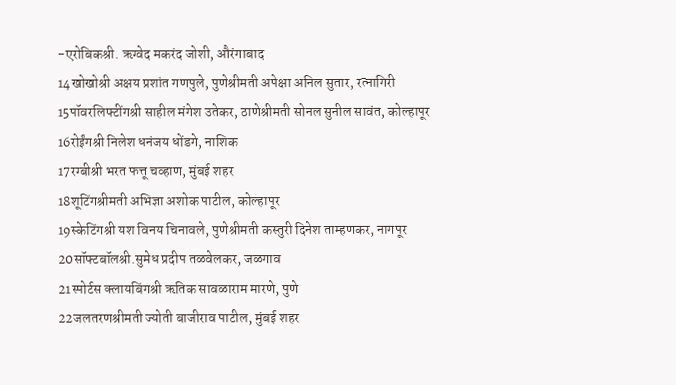-एरोबिकश्री. ऋग्वेद मकरंद जोशी, औरंगाबाद
14खोखोश्री अक्षय प्रशांत गणपुले, पुणेश्रीमती अपेक्षा अनिल सुतार, रत्नागिरी
15पॉवरलिफ्टींगश्री साहील मंगेश उतेकर, ठाणेश्रीमती सोनल सुनील सावंत, कोल्हापूर
16रोईंगश्री निलेश धनंजय धोंडगे, नाशिक
17रग्बीश्री भरत फत्तू चव्हाण, मुंबई शहर
18शूटिंगश्रीमती अभिज्ञा अशोक पाटील, कोल्हापूर
19स्केटिंगश्री यश विनय चिनावले, पुणेश्रीमती कस्तुरी दिनेश ताम्हणकर, नागपूर
20सॉफ्टबॉलश्री.सुमेध प्रदीप तळवेलकर, जळगाव
21स्पोर्टस क्लायबिंगश्री ऋतिक सावळाराम मारणे, पुणे
22जलतरणश्रीमती ज्योती बाजीराव पाटील, मुंबई शहर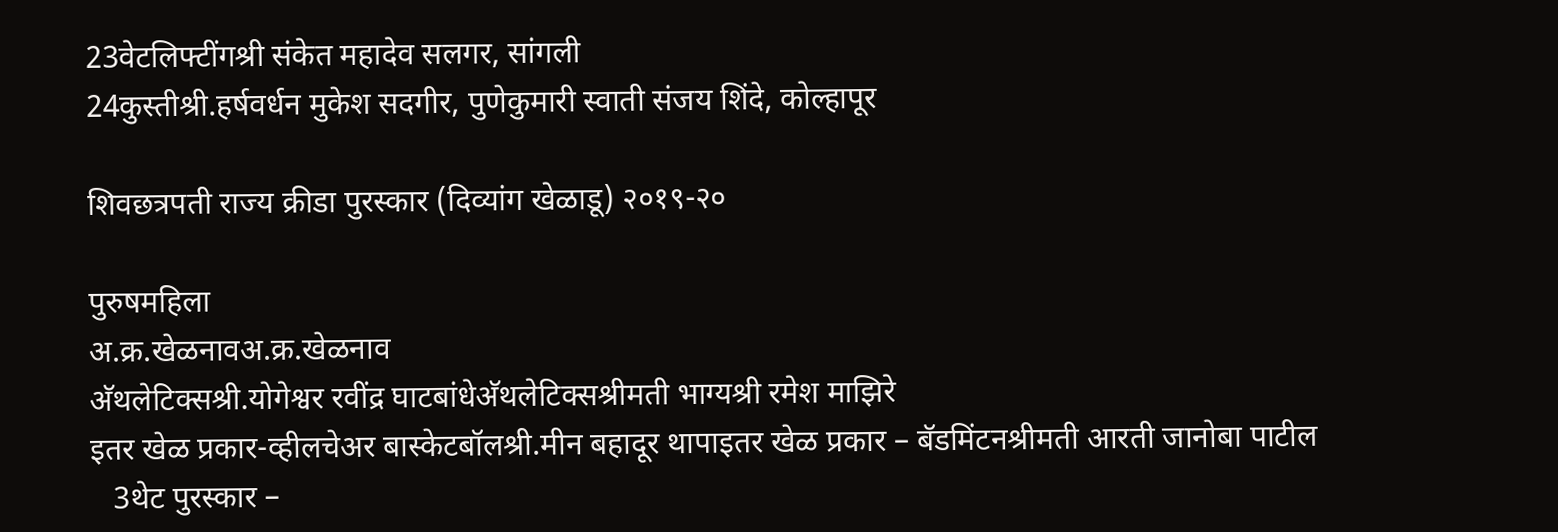23वेटलिफ्टींगश्री संकेत महादेव सलगर, सांगली
24कुस्तीश्री.हर्षवर्धन मुकेश सदगीर, पुणेकुमारी स्वाती संजय शिंदे, कोल्हापूर

शिवछत्रपती राज्य क्रीडा पुरस्कार (दिव्यांग खेळाडू) २०१९-२०

पुरुषमहिला
अ.क्र.खेळनावअ.क्र.खेळनाव
अ‍ॅथलेटिक्सश्री.योगेश्वर रवींद्र घाटबांधेअ‍ॅथलेटिक्सश्रीमती भाग्यश्री रमेश माझिरे
इतर खेळ प्रकार-व्हीलचेअर बास्केटबॉलश्री.मीन बहादूर थापाइतर खेळ प्रकार – बॅडमिंटनश्रीमती आरती जानोबा पाटील
   3थेट पुरस्कार –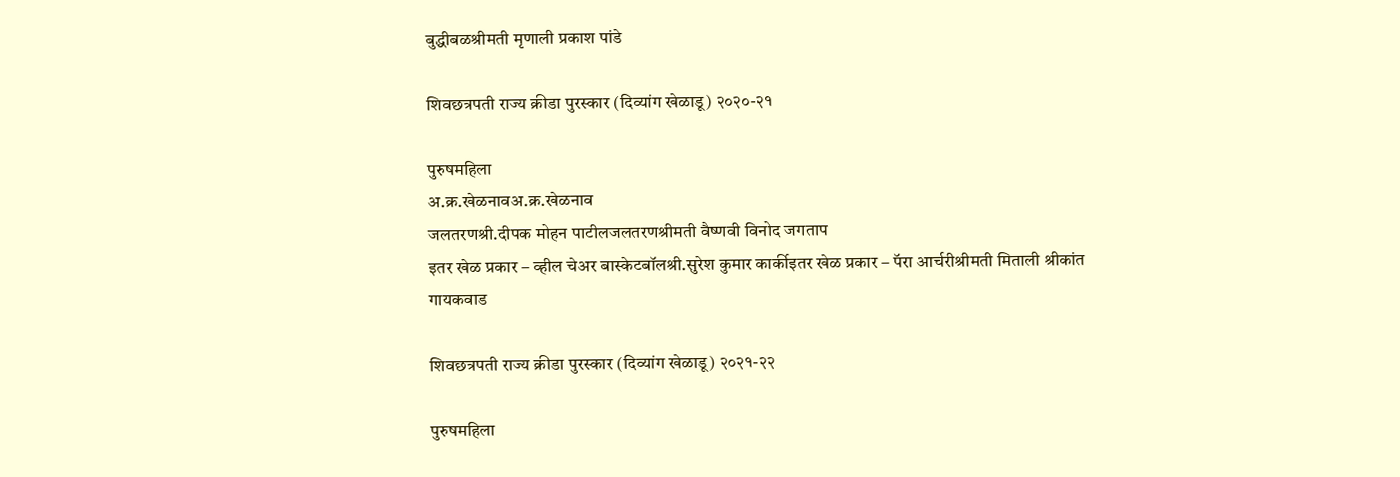बुद्धीबळश्रीमती मृणाली प्रकाश पांडे

शिवछत्रपती राज्य क्रीडा पुरस्कार (दिव्यांग खेळाडू) २०२०-२१

पुरुषमहिला
अ.क्र.खेळनावअ.क्र.खेळनाव
जलतरणश्री.दीपक मोहन पाटीलजलतरणश्रीमती वैष्णवी विनोद जगताप
इतर खेळ प्रकार – व्हील चेअर बास्केटबॉलश्री.सुरेश कुमार कार्कीइतर खेळ प्रकार – पॅरा आर्चरीश्रीमती मिताली श्रीकांत गायकवाड

शिवछत्रपती राज्य क्रीडा पुरस्कार (दिव्यांग खेळाडू) २०२१-२२

पुरुषमहिला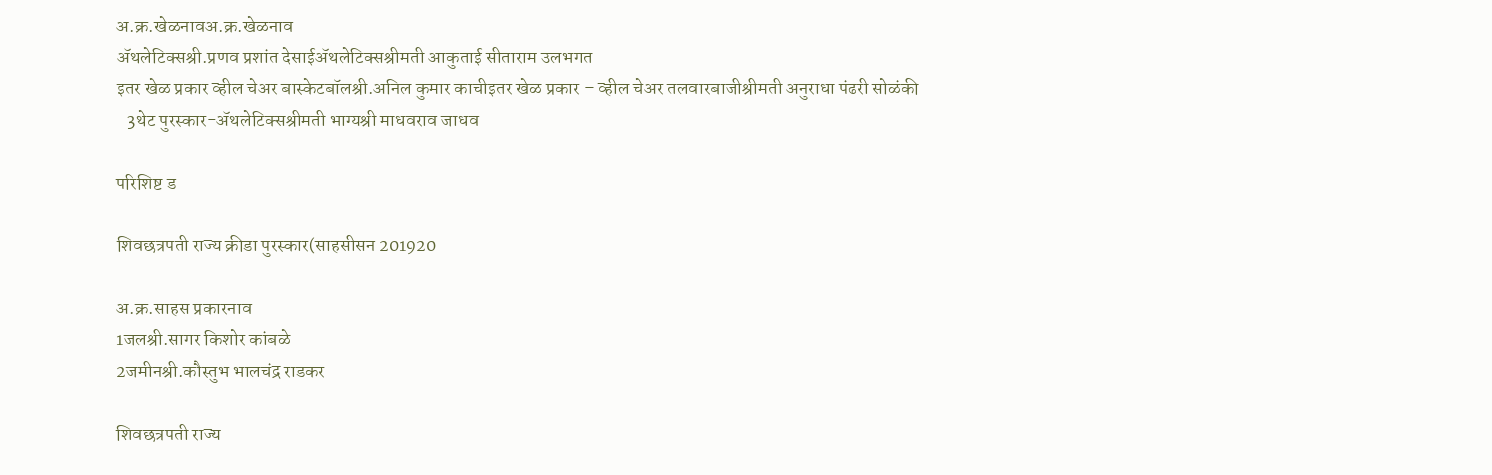अ.क्र.खेळनावअ.क्र.खेळनाव
अ‍ॅथलेटिक्सश्री.प्रणव प्रशांत देसाईअ‍ॅथलेटिक्सश्रीमती आकुताई सीताराम उलभगत
इतर खेळ प्रकार व्हील चेअर बास्केटबॉलश्री.अनिल कुमार काचीइतर खेळ प्रकार – व्हील चेअर तलवारबाजीश्रीमती अनुराधा पंढरी सोळंकी
   3थेट पुरस्कार-अ‍ॅथलेटिक्सश्रीमती भाग्यश्री माधवराव जाधव

परिशिष्ट ड

शिवछत्रपती राज्य क्रीडा पुरस्कार(साहसीसन 201920

अ.क्र.साहस प्रकारनाव
1जलश्री.सागर किशोर कांबळे
2जमीनश्री.कौस्तुभ भालचंद्र राडकर

शिवछत्रपती राज्य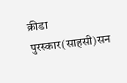क्रीडा पुरस्कार(साहसी)सन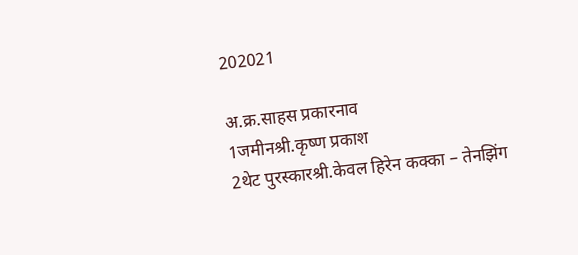202021

अ.क्र.साहस प्रकारनाव
1जमीनश्री.कृष्ण प्रकाश
2थेट पुरस्कारश्री.केवल हिरेन कक्का – तेनझिंग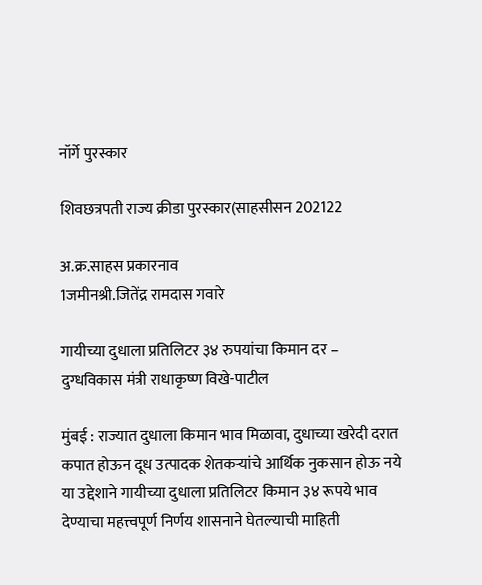नॉर्गे पुरस्कार

शिवछत्रपती राज्य क्रीडा पुरस्कार(साहसीसन 202122

अ.क्र.साहस प्रकारनाव
1जमीनश्री.जितेंद्र रामदास गवारे

गायीच्या दुधाला प्रतिलिटर ३४ रुपयांचा किमान दर – दुग्धविकास मंत्री राधाकृष्ण विखे-पाटील

मुंबई : राज्यात दुधाला किमान भाव मिळावा, दुधाच्या खरेदी दरात कपात होऊन दूध उत्पादक शेतकऱ्यांचे आर्थिक नुकसान होऊ नये या उद्देशाने गायीच्या दुधाला प्रतिलिटर किमान ३४ रूपये भाव देण्याचा महत्त्वपूर्ण निर्णय शासनाने घेतल्याची माहिती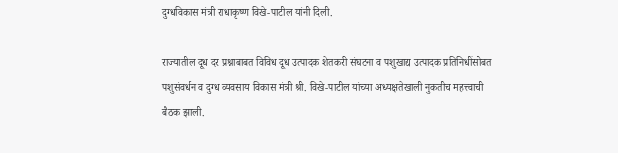दुग्धविकास मंत्री राधाकृष्ण विखे-पाटील यांनी दिली.

राज्यातील दूध दर प्रश्नाबाबत विविध दूध उत्पादक शेतकरी संघटना व पशुखाद्य उत्पादक प्रतिनिधींसोबत पशुसंवर्धन व दुग्ध व्यवसाय विकास मंत्री श्री. विखे-पाटील यांच्या अध्यक्षतेखाली नुकतीच महत्त्वाची बैठक झाली.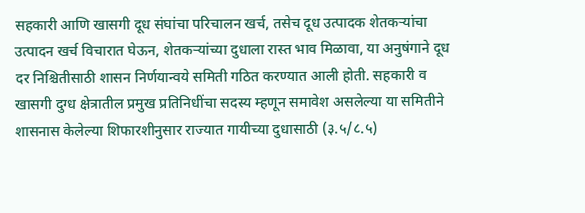सहकारी आणि खासगी दूध संघांचा परिचालन खर्च, तसेच दूध उत्पादक शेतकऱ्यांचा उत्पादन खर्च विचारात घेऊन, शेतकऱ्यांच्या दुधाला रास्त भाव मिळावा, या अनुषंगाने दूध दर निश्चितीसाठी शासन निर्णयान्वये समिती गठित करण्यात आली होती. सहकारी व खासगी दुग्ध क्षेत्रातील प्रमुख प्रतिनिधींचा सदस्य म्हणून समावेश असलेल्या या समितीने शासनास केलेल्या शिफारशीनुसार राज्यात गायीच्या दुधासाठी (३.५/८.५)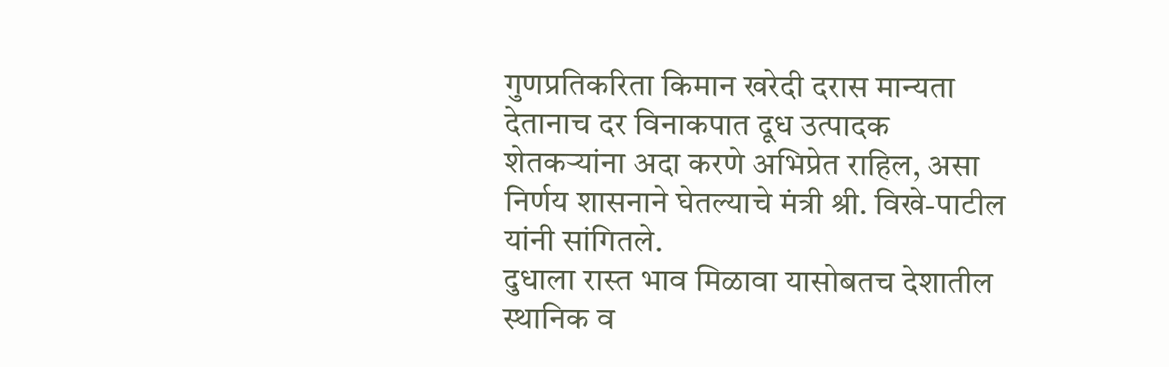गुणप्रतिकरिता किमान खरेदी दरास मान्यता देतानाच दर विनाकपात दूध उत्पादक शेतकऱ्यांना अदा करणे अभिप्रेत राहिल, असा निर्णय शासनाने घेतल्याचे मंत्री श्री. विखे-पाटील यांनी सांगितले.
दुधाला रास्त भाव मिळावा यासोबतच देशातील स्थानिक व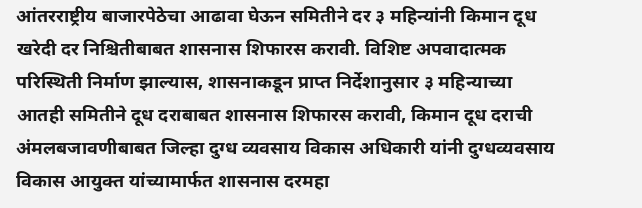आंतरराष्ट्रीय बाजारपेठेचा आढावा घेऊन समितीने दर ३ महिन्यांनी किमान दूध खरेदी दर निश्चितीबाबत शासनास शिफारस करावी. विशिष्ट अपवादात्मक परिस्थिती निर्माण झाल्यास, शासनाकडून प्राप्त निर्देशानुसार ३ महिन्याच्या आतही समितीने दूध दराबाबत शासनास शिफारस करावी, किमान दूध दराची अंमलबजावणीबाबत जिल्हा दुग्ध व्यवसाय विकास अधिकारी यांनी दुग्धव्यवसाय विकास आयुक्त यांच्यामार्फत शासनास दरमहा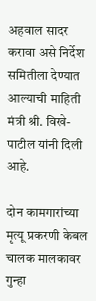अहवाल सादर करावा असे निर्देश समितीला देण्यात आल्याची माहिती मंत्री श्री. विखे-पाटील यांनी दिली आहे.

दोन कामगारांच्या मृत्यू प्रकरणी केबल चालक मालकावर गुन्हा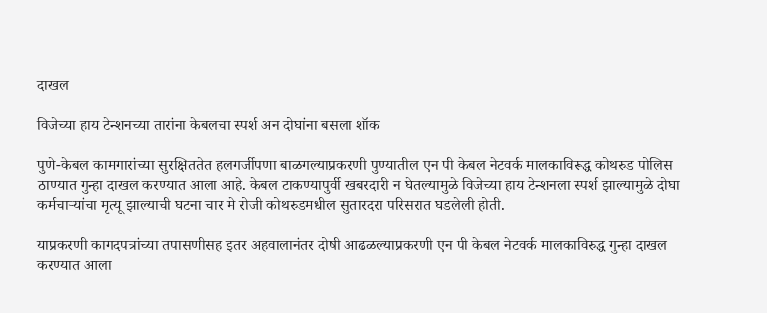दाखल

विजेच्या हाय टेन्शनच्या तारांना केबलचा स्पर्श अन दोघांना बसला शॉक

पुणे-केबल कामगारांच्या सुरक्षिततेत हलगर्जीपणा बाळगल्याप्रकरणी पुण्यातील एन पी केबल नेटवर्क मालकाविरूद्ध कोथरुड पोलिस ठाण्यात गुन्हा दाखल करण्यात आला आहे. केबल टाकण्यापुर्वी खबरदारी न घेतल्यामुळे विजेच्या हाय टेन्शनला स्पर्श झाल्यामुळे दोघा कर्मचार्‍यांचा मृत्यू झाल्याची घटना चार मे रोजी कोथरुडमधील सुतारदरा परिसरात घडलेली होती.

याप्रकरणी कागदपत्रांच्या तपासणीसह इतर अहवालानंतर दोषी आढळल्याप्रकरणी एन पी केबल नेटवर्क मालकाविरुद्ध गुन्हा दाखल करण्यात आला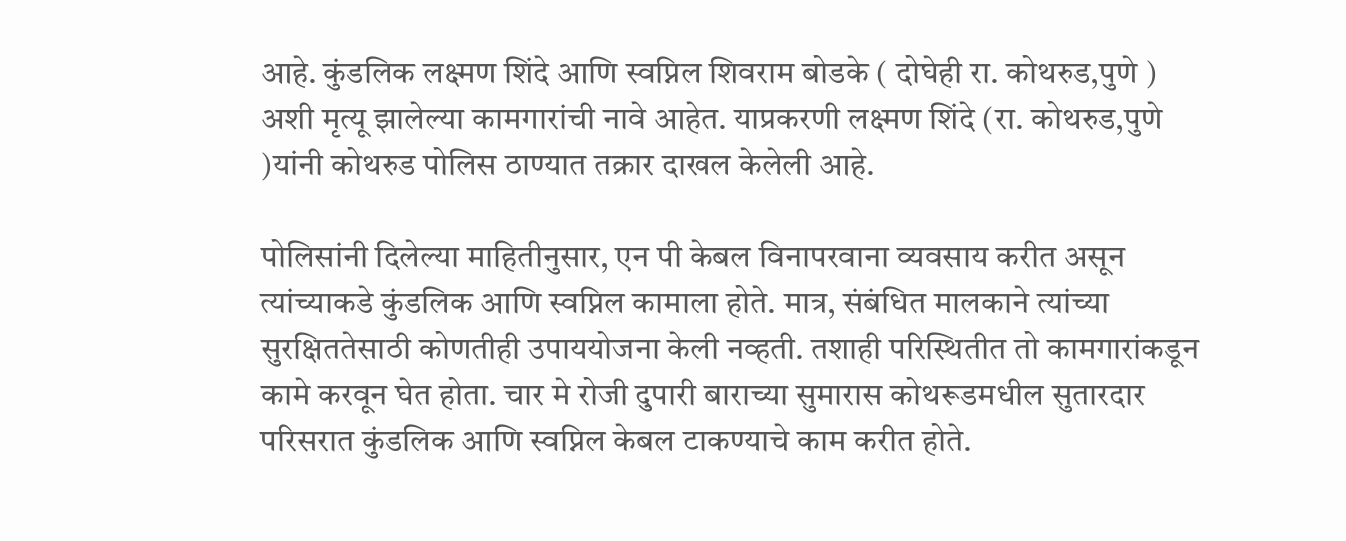आहे. कुंडलिक लक्ष्मण शिंदे आणि स्वप्निल शिवराम बोडके ( दोघेही रा. कोथरुड,पुणे ) अशी मृत्यू झालेल्या कामगारांची नावे आहेत. याप्रकरणी लक्ष्मण शिंदे (रा. कोथरुड,पुणे )यांनी कोथरुड पोलिस ठाण्यात तक्रार दाखल केलेली आहे.

पोलिसांनी दिलेल्या माहितीनुसार, एन पी केबल विनापरवाना व्यवसाय करीत असून त्यांच्याकडे कुंडलिक आणि स्वप्निल कामाला होते. मात्र, संबंधित मालकाने त्यांच्या सुरक्षिततेसाठी कोणतीही उपाययोजना केली नव्हती. तशाही परिस्थितीत तो कामगारांकडून कामे करवून घेत होता. चार मे रोजी दुपारी बाराच्या सुमारास कोथरूडमधील सुतारदार परिसरात कुंडलिक आणि स्वप्निल केबल टाकण्याचे काम करीत होते.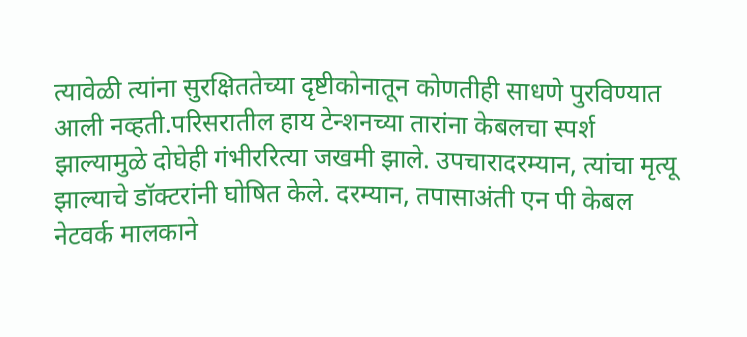त्यावेळी त्यांना सुरक्षिततेच्या दृष्टीकोनातून कोणतीही साधणे पुरविण्यात आली नव्हती.परिसरातील हाय टेन्शनच्या तारांना केबलचा स्पर्श झाल्यामुळे दोघेही गंभीररित्या जखमी झाले. उपचारादरम्यान, त्यांचा मृत्यू झाल्याचे डॉक्टरांनी घोषित केले. दरम्यान, तपासाअंती एन पी केबल नेटवर्क मालकाने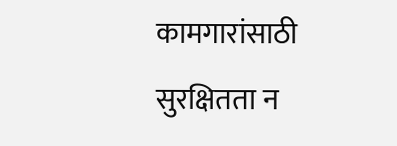कामगारांसाठी सुरक्षितता न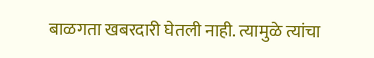बाळगता खबरदारी घेतली नाही. त्यामुळे त्यांचा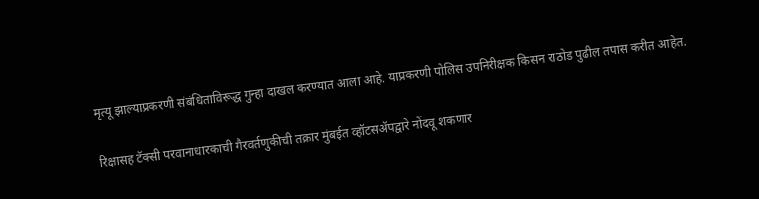मृत्यू झाल्याप्रकरणी संबंधिताविरूद्ध गुन्हा दाखल करण्यात आला आहे. याप्रकरणी पोलिस उपनिरीक्षक किसन राठोड पुढील तपास करीत आहेत.

रिक्षासह टॅक्सी परवानाधारकाची गैरवर्तणुकीची तक्रार मुंबईत व्हॉटसॲपद्वारे नोंदवू शकणार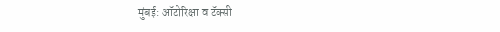मुंबई: ऑटोरिक्षा व टॅक्सी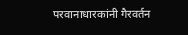परवानाधारकांनी गैरवर्तन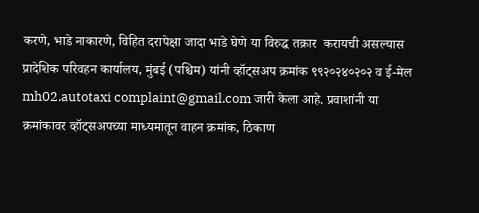करणे, भाडे नाकारणे, विहित दरापेक्षा जादा भाडे घेणे या विरुद्ध तक्रार  करायची असल्यास प्रादेशिक परिवहन कार्यालय, मुंबई (पश्चिम) यांनी व्हॉट्सअप क्रमांक ९९२०२४०२०२ व ई-मेल mh02.autotaxi complaint@gmail.com जारी केला आहे. प्रवाशांनी या क्रमांकावर व्हॉट्सअपच्या माध्यमातून वाहन क्रमांक, ठिकाण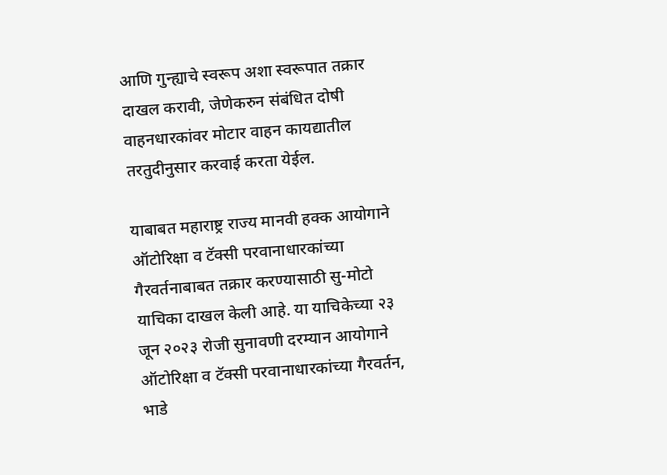आणि गुन्ह्याचे स्वरूप अशा स्वरूपात तक्रार दाखल करावी, जेणेकरुन संबंधित दोषी वाहनधारकांवर मोटार वाहन कायद्यातील तरतुदीनुसार करवाई करता येईल.

याबाबत महाराष्ट्र राज्य मानवी हक्क आयोगाने ऑटोरिक्षा व टॅक्सी परवानाधारकांच्या गैरवर्तनाबाबत तक्रार करण्यासाठी सु-मोटो याचिका दाखल केली आहे. या याचिकेच्या २३ जून २०२३ रोजी सुनावणी दरम्यान आयोगाने ऑटोरिक्षा व टॅक्सी परवानाधारकांच्या गैरवर्तन, भाडे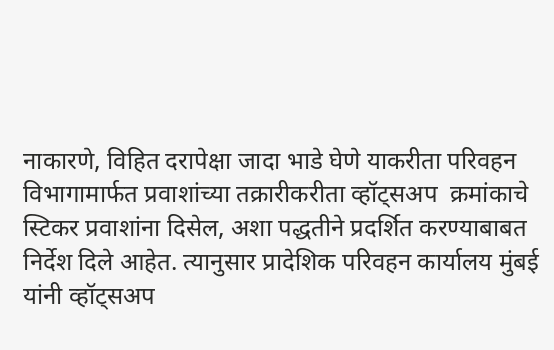नाकारणे, विहित दरापेक्षा जादा भाडे घेणे याकरीता परिवहन विभागामार्फत प्रवाशांच्या तक्रारीकरीता व्हॉट्सअप  क्रमांकाचे स्टिकर प्रवाशांना दिसेल, अशा पद्धतीने प्रदर्शित करण्याबाबत निर्देश दिले आहेत. त्यानुसार प्रादेशिक परिवहन कार्यालय मुंबई यांनी व्हॉट्सअप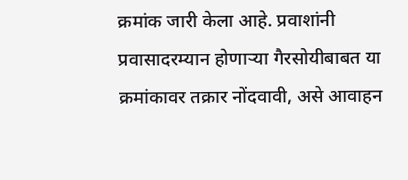क्रमांक जारी केला आहे. प्रवाशांनी प्रवासादरम्यान होणाऱ्या गैरसोयीबाबत या क्रमांकावर तक्रार नोंदवावी, असे आवाहन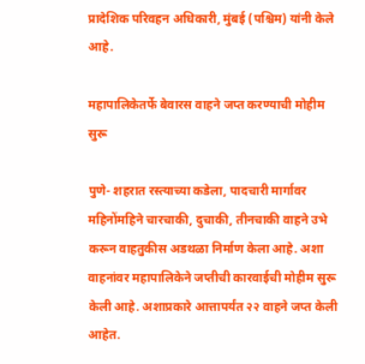प्रादेशिक परिवहन अधिकारी, मुंबई (पश्चिम) यांनी केले आहे.

महापालिकेतर्फे बेवारस वाहने जप्त करण्याची मोहीम सुरू

पुणे- शहरात रस्त्याच्या कडेला, पादचारी मार्गावर महिनोंमहिने चारचाकी, दुचाकी, तीनचाकी वाहने उभे करून वाहतुकीस अडथळा निर्माण केला आहे. अशा वाहनांवर महापालिकेने जप्तीची कारवाईची मोहीम सुरू केली आहे. अशाप्रकारे आत्तापर्यंत २२ वाहने जप्त केली आहेत.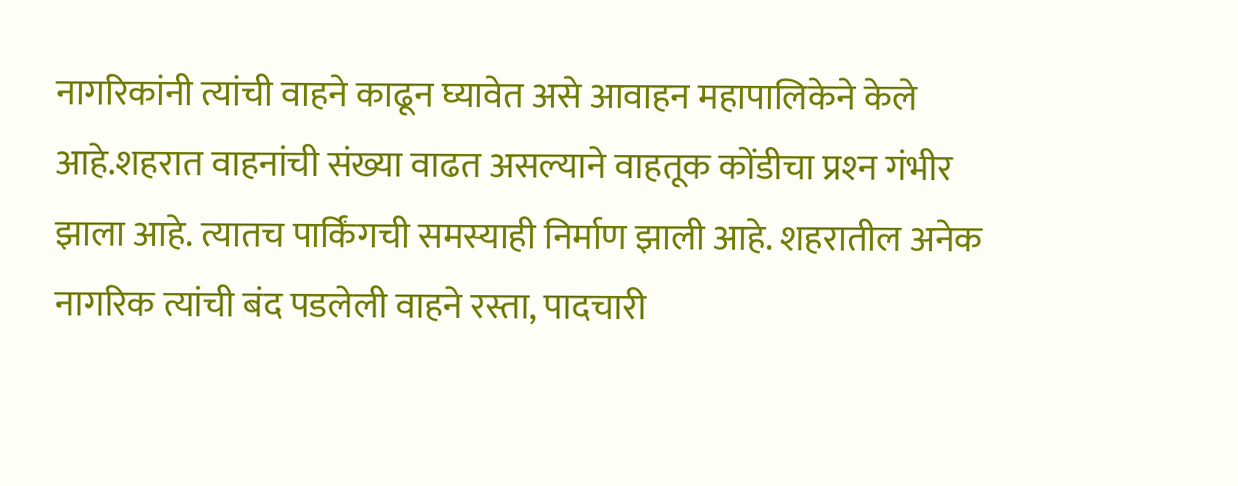नागरिकांनी त्यांची वाहने काढून घ्यावेत असे आवाहन महापालिकेने केले आहे.शहरात वाहनांची संख्या वाढत असल्याने वाहतूक कोंडीचा प्रश्‍न गंभीर झाला आहे. त्यातच पार्किंगची समस्याही निर्माण झाली आहे. शहरातील अनेक नागरिक त्यांची बंद पडलेली वाहने रस्ता, पादचारी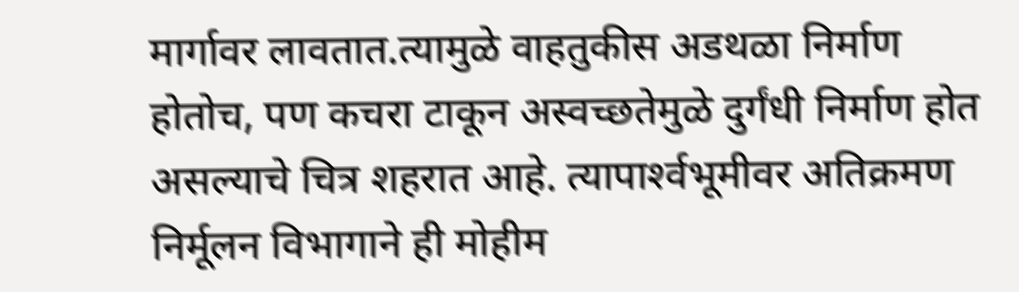मार्गावर लावतात.त्यामुळे वाहतुकीस अडथळा निर्माण होतोच, पण कचरा टाकून अस्वच्छतेमुळे दुर्गंधी निर्माण होत असल्याचे चित्र शहरात आहे. त्यापार्श्‍वभूमीवर अतिक्रमण निर्मूलन विभागाने ही मोहीम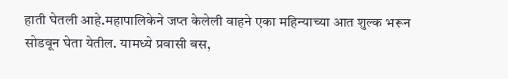हाती घेतली आहे.महापालिकेने जप्त केलेली वाहने एका महिन्याच्या आत शुल्क भरून सोडवून घेता येतील. यामध्ये प्रवासी बस,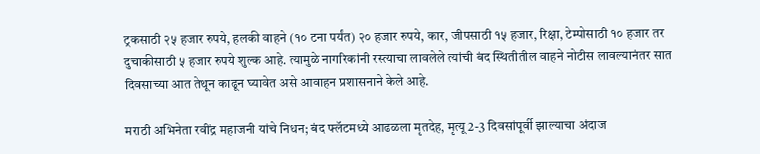ट्रकसाठी २५ हजार रुपये, हलकी वाहने (१० टना पर्यंत) २० हजार रुपये, कार, जीपसाठी १५ हजार, रिक्षा, टेम्पोसाठी १० हजार तर दुचाकीसाठी ५ हजार रुपये शुल्‍क आहे. त्यामुळे नागरिकांनी रस्त्याचा लावलेले त्यांची बंद स्थितीतील वाहने नोटीस लावल्यानंतर सात दिवसाच्या आत तेथून काढून घ्यावेत असे आवाहन प्रशासनाने केले आहे.

मराठी अभिनेता रवींद्र महाजनी यांचे निधन; बंद फ्लॅटमध्ये आढळला मृतदेह, मृत्यू 2-3 दिवसांपूर्वी झाल्याचा अंदाज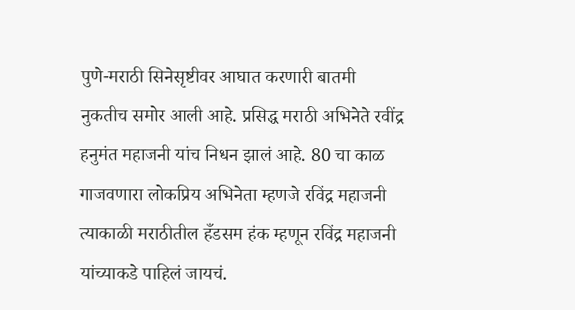पुणे-मराठी सिनेसृष्टीवर आघात करणारी बातमी नुकतीच समोर आली आहे. प्रसिद्ध मराठी अभिनेते रवींद्र हनुमंत महाजनी यांच निधन झालं आहे. 80 चा काळ गाजवणारा लोकप्रिय अभिनेता म्हणजे रविंद्र महाजनी त्याकाळी मराठीतील हँडसम हंक म्हणून रविंद्र महाजनी यांच्याकडे पाहिलं जायचं.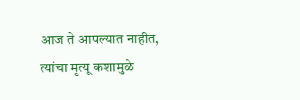आज ते आपल्यात नाहीत, त्यांचा मृत्यू कशामुळे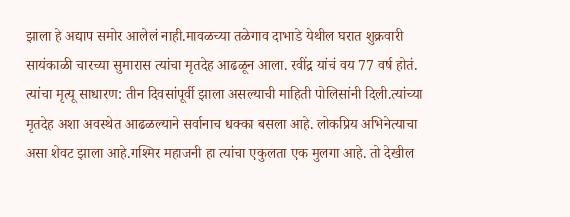झाला हे अद्याप समोर आलेलं नाही.मावळच्या तळेगाव दाभाडे येथील घरात शुक्रवारी सायंकाळी चारच्या सुमारास त्यांचा मृतदेह आढळून आला. रवींद्र यांचं वय 77 वर्ष होतं. त्यांचा मृत्यू साधारण: तीन दिवसांपूर्वी झाला असल्याची माहिती पोलिसांनी दिली.त्यांच्या मृतदेह अशा अवस्थेत आढळल्याने सर्वानाच धक्का बसला आहे. लोकप्रिय अभिनेत्याचा असा शेवट झाला आहे.गश्मिर महाजनी हा त्यांचा एकुलता एक मुलगा आहे. तो देखील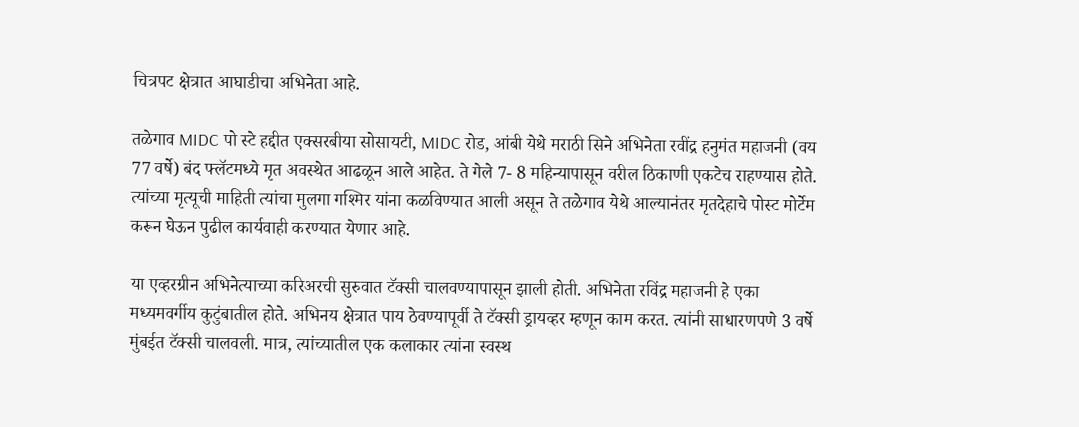चित्रपट क्षेत्रात आघाडीचा अभिनेता आहे.

तळेगाव MIDC पो स्टे हद्दीत एक्सरबीया सोसायटी, MIDC रोड, आंबी येथे मराठी सिने अभिनेता रवींद्र हनुमंत महाजनी (वय 77 वर्षे) बंद फ्लॅटमध्ये मृत अवस्थेत आढळून आले आहेत. ते गेले 7- 8 महिन्यापासून वरील ठिकाणी एकटेच राहण्यास होते. त्यांच्या मृत्यूची माहिती त्यांचा मुलगा गश्मिर यांना कळविण्यात आली असून ते तळेगाव येथे आल्यानंतर मृतदेहाचे पोस्ट मोर्टेम करून घेऊन पुढील कार्यवाही करण्यात येणार आहे.

या एव्हरग्रीन अभिनेत्याच्या करिअरची सुरुवात टॅक्सी चालवण्यापासून झाली होती. अभिनेता रविंद्र महाजनी हे एका मध्यमवर्गीय कुटुंबातील होते. अभिनय क्षेत्रात पाय ठेवण्यापूर्वी ते टॅक्सी ड्रायव्हर म्हणून काम करत. त्यांनी साधारणपणे 3 वर्षे मुंबईत टॅक्सी चालवली. मात्र, त्यांच्यातील एक कलाकार त्यांना स्वस्थ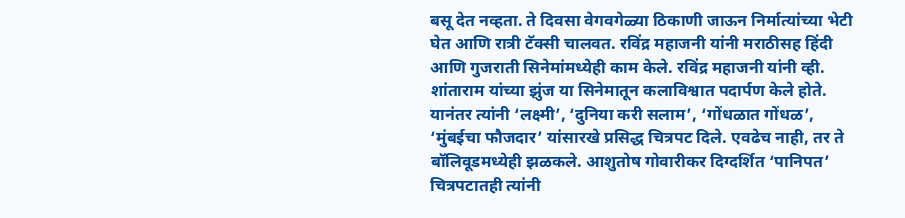बसू देत नव्हता. ते दिवसा वेगवगेळ्या ठिकाणी जाऊन निर्मात्यांच्या भेटी घेत आणि रात्री टॅक्सी चालवत. रविंद्र महाजनी यांनी मराठीसह हिंदी आणि गुजराती सिनेमांमध्येही काम केले. रविंद्र महाजनी यांनी व्ही. शांताराम यांच्या झुंज या सिनेमातून कलाविश्वात पदार्पण केले होते. यानंतर त्यांनी ‘लक्ष्मी’, ‘दुनिया करी सलाम’, ‘गोंधळात गोंधळ’, ‘मुंबईचा फौजदार’ यांसारखे प्रसिद्ध चित्रपट दिले. एवढेच नाही, तर ते बॉलिवूडमध्येही झळकले. आशुतोष गोवारीकर दिग्दर्शित ‘पानिपत’ चित्रपटातही त्यांनी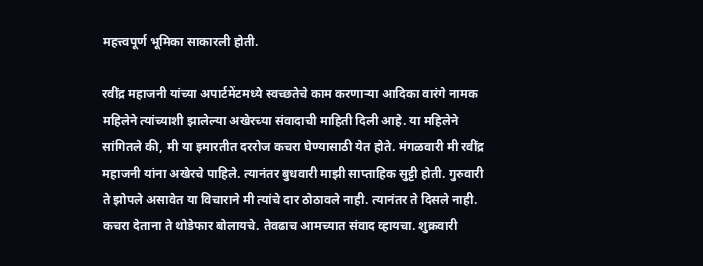महत्त्वपूर्ण भूमिका साकारली होती.

रवींद्र महाजनी यांच्या अपार्टमेंटमध्ये स्वच्छतेचे काम करणाऱ्या आदिका वारंगे नामक महिलेने त्यांच्याशी झालेल्या अखेरच्या संवादाची माहिती दिली आहे. या महिलेने सांगितले की, मी या इमारतीत दररोज कचरा घेण्यासाठी येत होते. मंगळवारी मी रवींद्र महाजनी यांना अखेरचे पाहिले. त्यानंतर बुधवारी माझी साप्ताहिक सुट्टी होती. गुरुवारी ते झोपले असावेत या विचाराने मी त्यांचे दार ठोठावले नाही. त्यानंतर ते दिसले नाही. कचरा देताना ते थोडेफार बोलायचे. तेवढाच आमच्यात संवाद व्हायचा. शुक्रवारी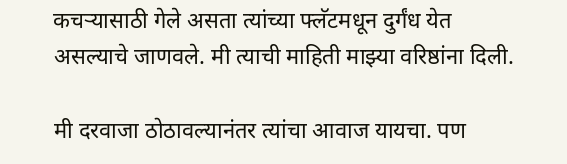कचऱ्यासाठी गेले असता त्यांच्या फ्लॅटमधून दुर्गंध येत असल्याचे जाणवले. मी त्याची माहिती माझ्या वरिष्ठांना दिली.

मी दरवाजा ठोठावल्यानंतर त्यांचा आवाज यायचा. पण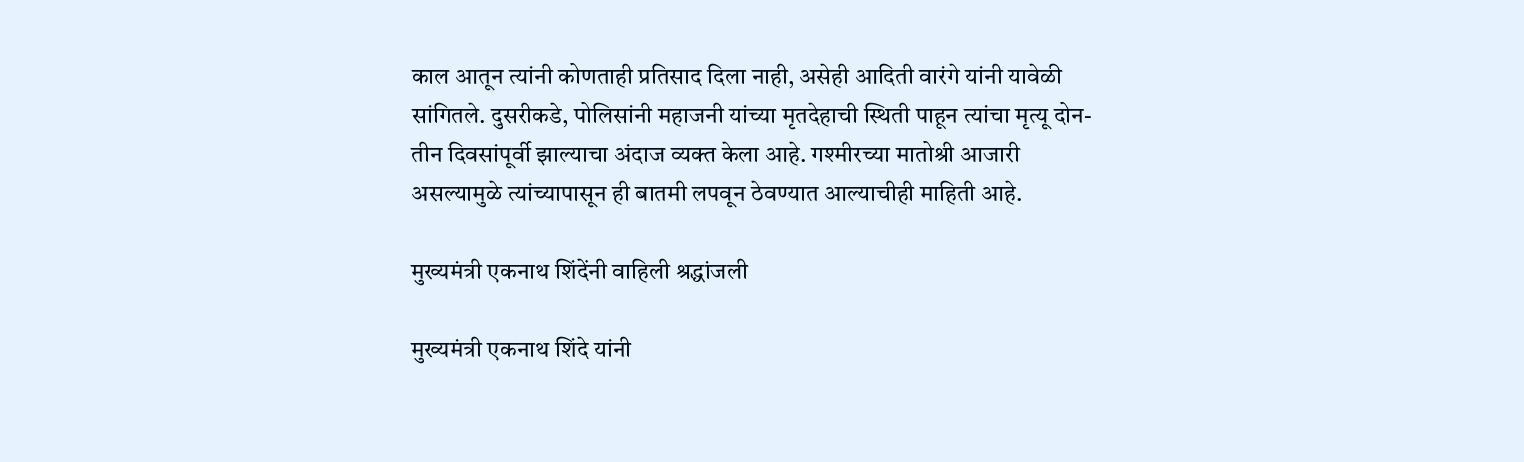काल आतून त्यांनी कोणताही प्रतिसाद दिला नाही, असेही आदिती वारंगे यांनी यावेळी सांगितले. दुसरीकडे, पोलिसांनी महाजनी यांच्या मृतदेहाची स्थिती पाहून त्यांचा मृत्यू दोन-तीन दिवसांपूर्वी झाल्याचा अंदाज व्यक्त केला आहे. गश्मीरच्या मातोश्री आजारी असल्यामुळे त्यांच्यापासून ही बातमी लपवून ठेवण्यात आल्याचीही माहिती आहे.

मुख्यमंत्री एकनाथ शिंदेंनी वाहिली श्रद्धांजली

मुख्यमंत्री एकनाथ शिंदे यांनी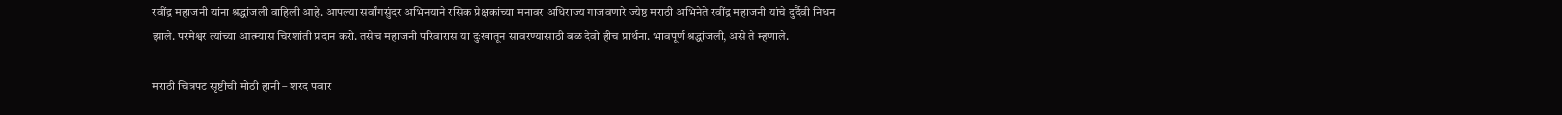रवींद्र महाजनी यांना श्रद्धांजली वाहिली आहे. आपल्या सर्वांगसुंदर अभिनयाने रसिक प्रेक्षकांच्या मनावर अधिराज्य गाजवणारे ज्येष्ठ मराठी अभिनेते रवींद्र महाजनी यांचे दुर्दैवी निधन झाले. परमेश्वर त्यांच्या आत्म्यास चिरशांती प्रदान करो. तसेच महाजनी परिवारास या दुःखातून सावरण्यासाठी बळ देवो हीच प्रार्थना. भावपूर्ण श्रद्धांजली, असे ते म्हणाले.

मराठी चित्रपट सृष्टीची मोठी हानी – शरद पवार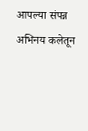आपल्या संपन्न अभिनय कलेतून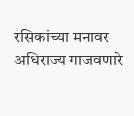रसिकांच्या मनावर अधिराज्य गाजवणारे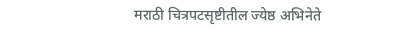मराठी चित्रपटसृष्टीतील ज्येष्ठ अभिनेते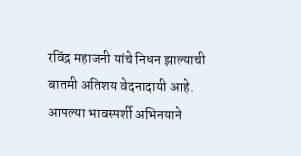रविंद्र महाजनी यांचे निधन झाल्याची बातमी अतिशय वेदनादायी आहे. आपल्या भावस्पर्शी अभिनयाने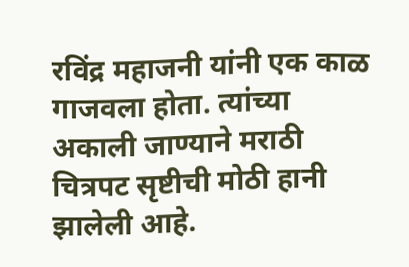रविंद्र महाजनी यांनी एक काळ गाजवला होता. त्यांच्या अकाली जाण्याने मराठी चित्रपट सृष्टीची मोठी हानी झालेली आहे.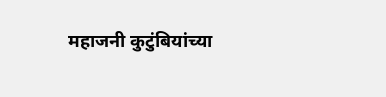महाजनी कुटुंबियांच्या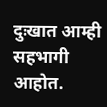दुःखात आम्ही सहभागी आहोत.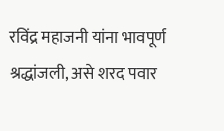रविंद्र महाजनी यांना भावपूर्ण श्रद्धांजली, असे शरद पवार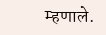म्हणाले.